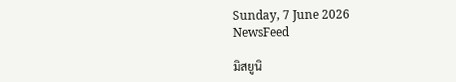Sunday, 7 June 2026
NewsFeed

มิสยูนิ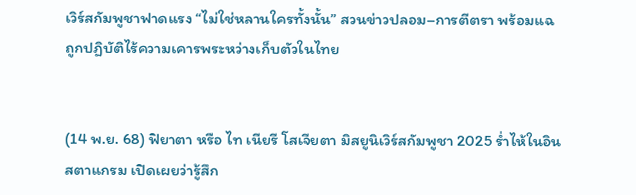เวิร์สกัมพูชาฟาดแรง “ไม่ใช่หลานใครทั้งนั้น” สวนข่าวปลอม–การตีตรา พร้อมแฉ ถูกปฏิบัติไร้ความเคารพระหว่างเก็บตัวในไทย


(14 พ.ย. 68) ฟิยาตา หรือ ไท เนียรี โสเจียตา มิสยูนิเวิร์สกัมพูชา 2025 ร่ำไห้ในอินสตาแกรม เปิดเผยว่ารู้สึก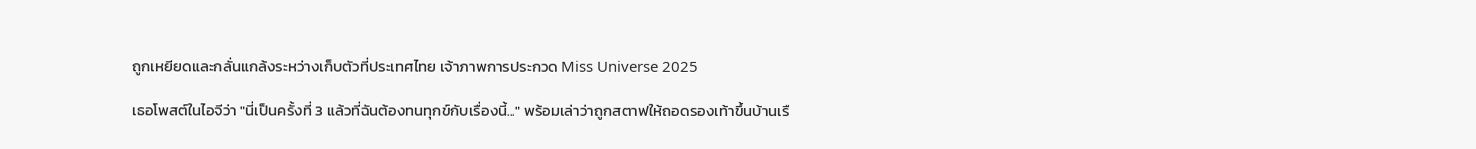ถูกเหยียดและกลั่นแกล้งระหว่างเก็บตัวที่ประเทศไทย เจ้าภาพการประกวด Miss Universe 2025

เธอโพสต์ในไอจีว่า "นี่เป็นครั้งที่ 3 แล้วที่ฉันต้องทนทุกข์กับเรื่องนี้..." พร้อมเล่าว่าถูกสตาฟให้ถอดรองเท้าขึ้นบ้านเรื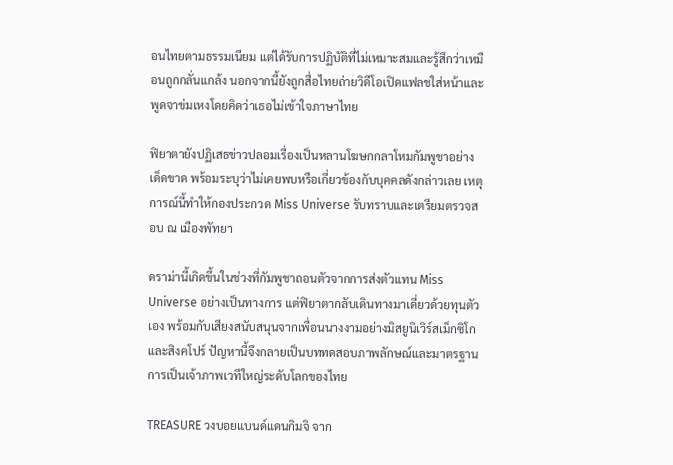อนไทยตามธรรมเนียม แต่ได้รับการปฏิบัติที่ไม่เหมาะสมและรู้สึกว่าเหมือนถูกกลั่นแกล้ง นอกจากนี้ยังถูกสื่อไทยถ่ายวิดีโอเปิดแฟลชใส่หน้าและพูดจาข่มเหงโดยคิดว่าเธอไม่เข้าใจภาษาไทย

ฟิยาตายังปฏิเสธข่าวปลอมเรื่องเป็นหลานโฆษกกลาโหมกัมพูชาอย่างเด็ดขาด พร้อมระบุว่าไม่เคยพบหรือเกี่ยวข้องกับบุคคลดังกล่าวเลย เหตุการณ์นี้ทำให้กองประกวด Miss Universe รับทราบและเตรียมตรวจสอบ ณ เมืองพัทยา

ดราม่านี้เกิดขึ้นในช่วงที่กัมพูชาถอนตัวจากการส่งตัวแทน Miss Universe อย่างเป็นทางการ แต่ฟิยาตากลับเดินทางมาเดี่ยวด้วยทุนตัวเอง พร้อมกับเสียงสนับสนุนจากเพื่อนนางงามอย่างมิสยูนิเวิร์สเม็กซิโกและสิงคโปร์ ปัญหานี้จึงกลายเป็นบททดสอบภาพลักษณ์และมาตรฐานการเป็นเจ้าภาพเวทีใหญ่ระดับโลกของไทย

TREASURE วงบอยแบนด์แดนกิมจิ จาก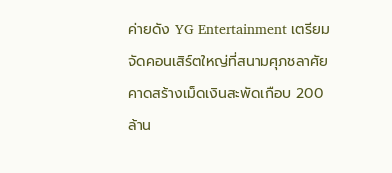ค่ายดัง YG Entertainment เตรียมจัดคอนเสิร์ตใหญ่ที่สนามศุภชลาศัย คาดสร้างเม็ดเงินสะพัดเกือบ 200 ล้าน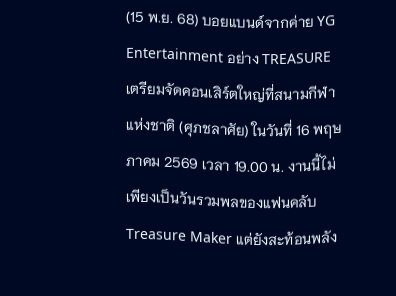(15 พ.ย. 68) บอยแบนด์จากค่าย YG Entertainment อย่าง TREASURE เตรียมจัดคอนเสิร์ตใหญ่ที่สนามกีฬาแห่งชาติ (ศุภชลาศัย) ในวันที่ 16 พฤษภาคม 2569 เวลา 19.00 น. งานนี้ไม่เพียงเป็นวันรวมพลของแฟนคลับ Treasure Maker แต่ยังสะท้อนพลัง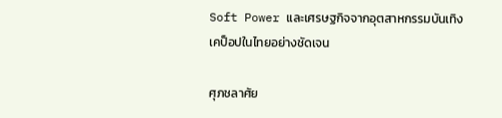Soft Power และเศรษฐกิจจากอุตสาหกรรมบันเทิงเคป็อปในไทยอย่างชัดเจน

ศุภชลาศัย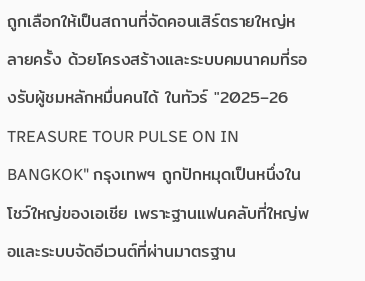ถูกเลือกให้เป็นสถานที่จัดคอนเสิร์ตรายใหญ่หลายครั้ง ด้วยโครงสร้างและระบบคมนาคมที่รองรับผู้ชมหลักหมื่นคนได้ ในทัวร์ "2025–26 TREASURE TOUR PULSE ON IN BANGKOK" กรุงเทพฯ ถูกปักหมุดเป็นหนึ่งในโชว์ใหญ่ของเอเชีย เพราะฐานแฟนคลับที่ใหญ่พอและระบบจัดอีเวนต์ที่ผ่านมาตรฐาน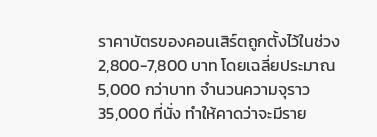ราคาบัตรของคอนเสิร์ตถูกตั้งไว้ในช่วง 2,800-7,800 บาท โดยเฉลี่ยประมาณ 5,000 กว่าบาท จำนวนความจุราว 35,000 ที่นั่ง ทำให้คาดว่าจะมีราย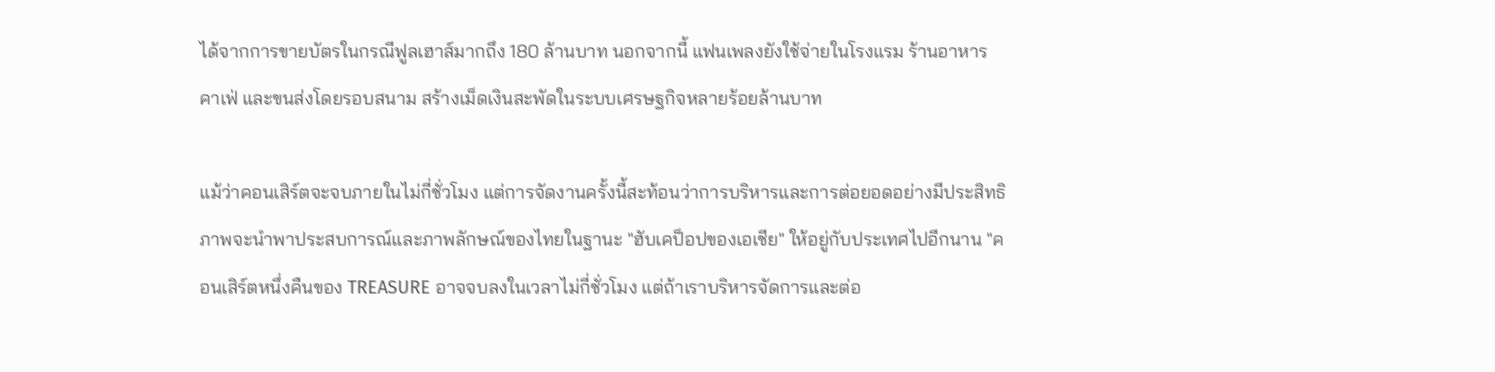ได้จากการขายบัตรในกรณีฟูลเฮาส์มากถึง 180 ล้านบาท นอกจากนี้ แฟนเพลงยังใช้จ่ายในโรงแรม ร้านอาหาร คาเฟ่ และขนส่งโดยรอบสนาม สร้างเม็ดเงินสะพัดในระบบเศรษฐกิจหลายร้อยล้านบาท

แม้ว่าคอนเสิร์ตจะจบภายในไม่กี่ชั่วโมง แต่การจัดงานครั้งนี้สะท้อนว่าการบริหารและการต่อยอดอย่างมีประสิทธิภาพจะนำพาประสบการณ์และภาพลักษณ์ของไทยในฐานะ "ฮับเคป็อปของเอเชีย" ให้อยู่กับประเทศไปอีกนาน "คอนเสิร์ตหนึ่งคืนของ TREASURE อาจจบลงในเวลาไม่กี่ชั่วโมง แต่ถ้าเราบริหารจัดการและต่อ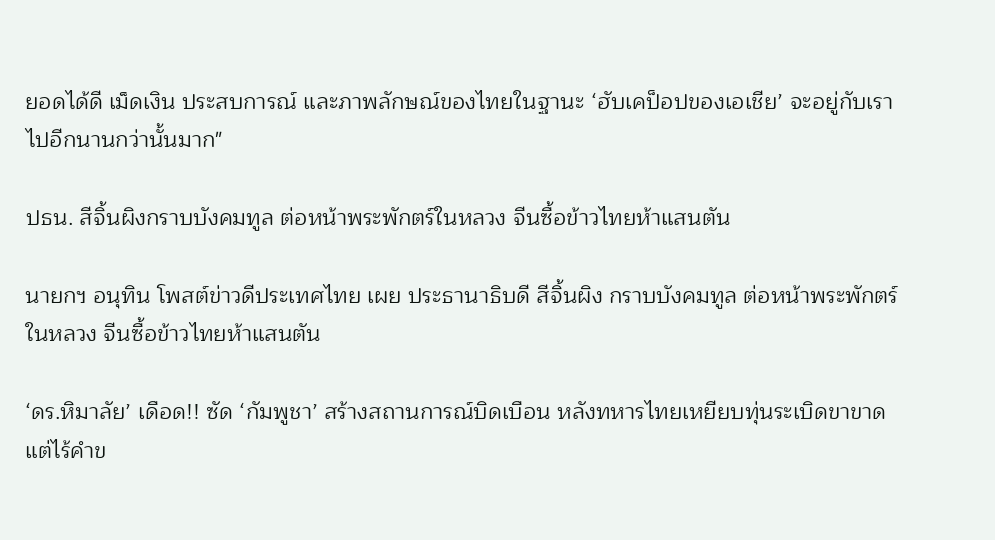ยอดได้ดี เม็ดเงิน ประสบการณ์ และภาพลักษณ์ของไทยในฐานะ ‘ฮับเคป็อปของเอเชีย’ จะอยู่กับเราไปอีกนานกว่านั้นมาก"

ปธน. สีจิ้นผิงกราบบังคมทูล ต่อหน้าพระพักตร์ในหลวง จีนซื้อข้าวไทยห้าแสนตัน

นายกฯ อนุทิน โพสต์ข่าวดีประเทศไทย เผย ประธานาธิบดี สีจิ้นผิง กราบบังคมทูล ต่อหน้าพระพักตร์ในหลวง จีนซื้อข้าวไทยห้าแสนตัน

‘ดร.หิมาลัย’ เดือด!! ซัด ‘กัมพูชา’ สร้างสถานการณ์บิดเบือน หลังทหารไทยเหยียบทุ่นระเบิดขาขาด แต่ไร้คำข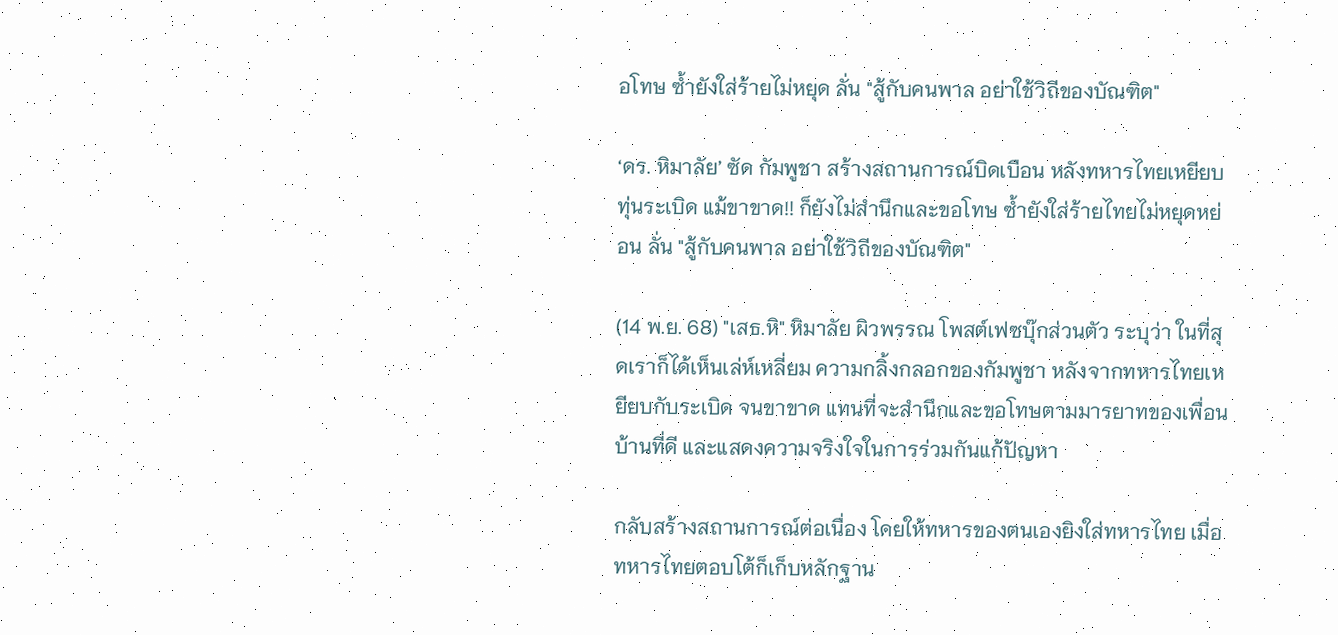อโทษ ซ้ำยังใส่ร้ายไม่หยุด ลั่น "สู้กับคนพาล อย่าใช้วิถีของบัณฑิต"

‘ดร. หิมาลัย’ ซัด กัมพูชา สร้างสถานการณ์บิดเบือน หลังทหารไทยเหยียบทุ่นระเบิด แม้ขาขาด!! ก็ยังไม่สำนึกและขอโทษ ซ้ำยังใส่ร้ายไทยไม่หยุดหย่อน ลั่น "สู้กับคนพาล อย่าใช้วิถีของบัณฑิต"

(14 พ.ย. 68) "เสธ.หิ" หิมาลัย ผิวพรรณ โพสต์เฟซบุ๊กส่วนตัว ระบุว่า ในที่สุดเราก็ได้เห็นเล่ห์เหลี่ยม ความกลิ้งกลอกของกัมพูชา หลังจากทหารไทยเหยียบกับระเบิด จนขาขาด แทนที่จะสำนึกและขอโทษตามมารยาทของเพื่อนบ้านที่ดี และแสดงความจริงใจในการร่วมกันแก้ปัญหา

กลับสร้างสถานการณ์ต่อเนื่อง โดยให้ทหารของตนเองยิงใส่ทหารไทย เมื่อทหารไทยตอบโต้ก็เก็บหลักฐาน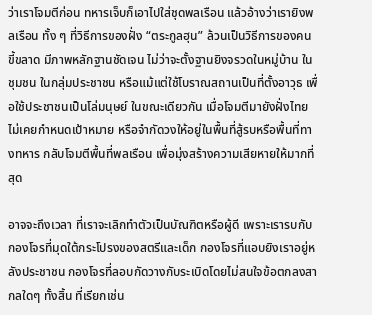ว่าเราโจมตีก่อน ทหารเจ็บก็เอาไปใส่ชุดพลเรือน แล้วอ้างว่าเรายิงพลเรือน ทั้ง ๆ ที่วิธีการของฝั่ง “ตระกูลฮุน” ล้วนเป็นวิธีการของคนขี้ขลาด มีภาพหลักฐานชัดเจน ไม่ว่าจะตั้งฐานยิงจรวดในหมู่บ้าน ในชุมชน ในกลุ่มประชาชน หรือแม้แต่ใช้โบราณสถานเป็นที่ตั้งอาวุธ เพื่อใช้ประชาชนเป็นโล่มนุษย์ ในขณะเดียวกัน เมื่อโจมตีมายังฝั่งไทย ไม่เคยกำหนดเป้าหมาย หรือจำกัดวงให้อยู่ในพื้นที่สู้รบหรือพื้นที่ทางทหาร กลับโจมตีพื้นที่พลเรือน เพื่อมุ่งสร้างความเสียหายให้มากที่สุด

อาจจะถึงเวลา ที่เราจะเลิกทำตัวเป็นบัณฑิตหรือผู้ดี เพราะเรารบกับกองโจรที่มุดใต้กระโปรงของสตรีและเด็ก กองโจรที่แอบยิงเราอยู่หลังประชาชน กองโจรที่ลอบกัดวางกับระเบิดโดยไม่สนใจข้อตกลงสากลใดๆ ทั้งสิ้น ที่เรียกเช่น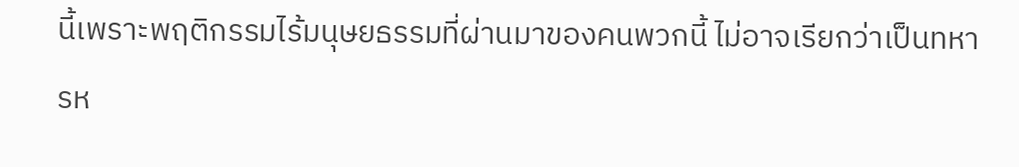นี้เพราะพฤติกรรมไร้มนุษยธรรมที่ผ่านมาของคนพวกนี้ ไม่อาจเรียกว่าเป็นทหารห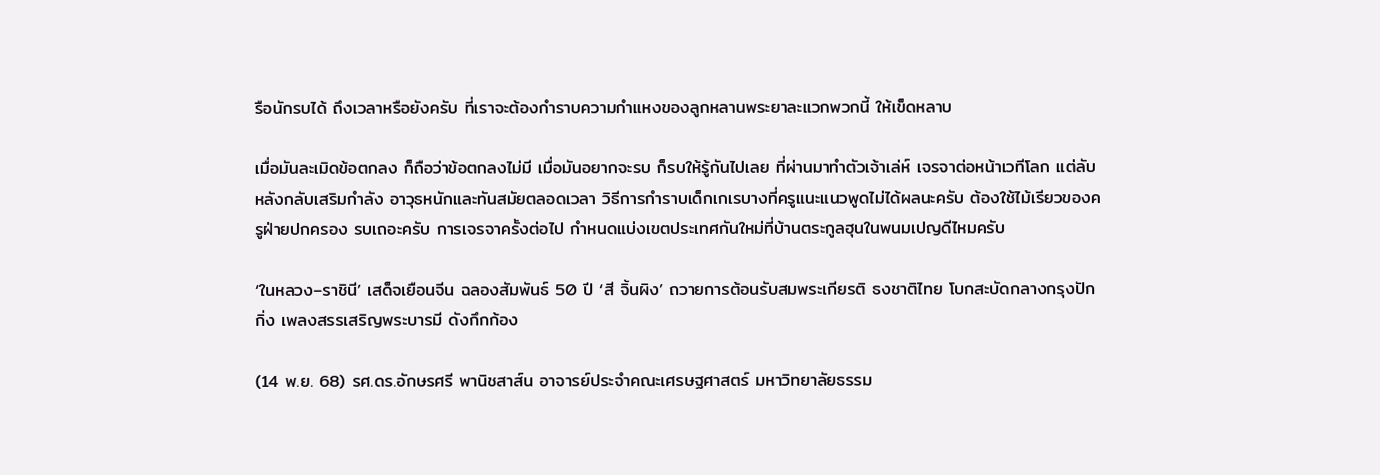รือนักรบได้ ถึงเวลาหรือยังครับ ที่เราจะต้องกำราบความกำแหงของลูกหลานพระยาละแวกพวกนี้ ให้เข็ดหลาบ

เมื่อมันละเมิดข้อตกลง ก็ถือว่าข้อตกลงไม่มี เมื่อมันอยากจะรบ ก็รบให้รู้กันไปเลย ที่ผ่านมาทำตัวเจ้าเล่ห์ เจรจาต่อหน้าเวทีโลก แต่ลับหลังกลับเสริมกำลัง อาวุธหนักและทันสมัยตลอดเวลา วิธีการกำราบเด็กเกเรบางที่ครูแนะแนวพูดไม่ได้ผลนะครับ ต้องใช้ไม้เรียวของครูฝ่ายปกครอง รบเถอะครับ การเจรจาครั้งต่อไป กำหนดแบ่งเขตประเทศกันใหม่ที่บ้านตระกูลฮุนในพนมเปญดีไหมครับ

‘ในหลวง–ราชินี’ เสด็จเยือนจีน ฉลองสัมพันธ์ 50 ปี ‘สี จิ้นผิง’ ถวายการต้อนรับสมพระเกียรติ ธงชาติไทย โบกสะบัดกลางกรุงปักกิ่ง เพลงสรรเสริญพระบารมี ดังกึกก้อง

(14 พ.ย. 68) รศ.ดร.อักษรศรี พานิชสาส์น อาจารย์ประจำคณะเศรษฐศาสตร์ มหาวิทยาลัยธรรม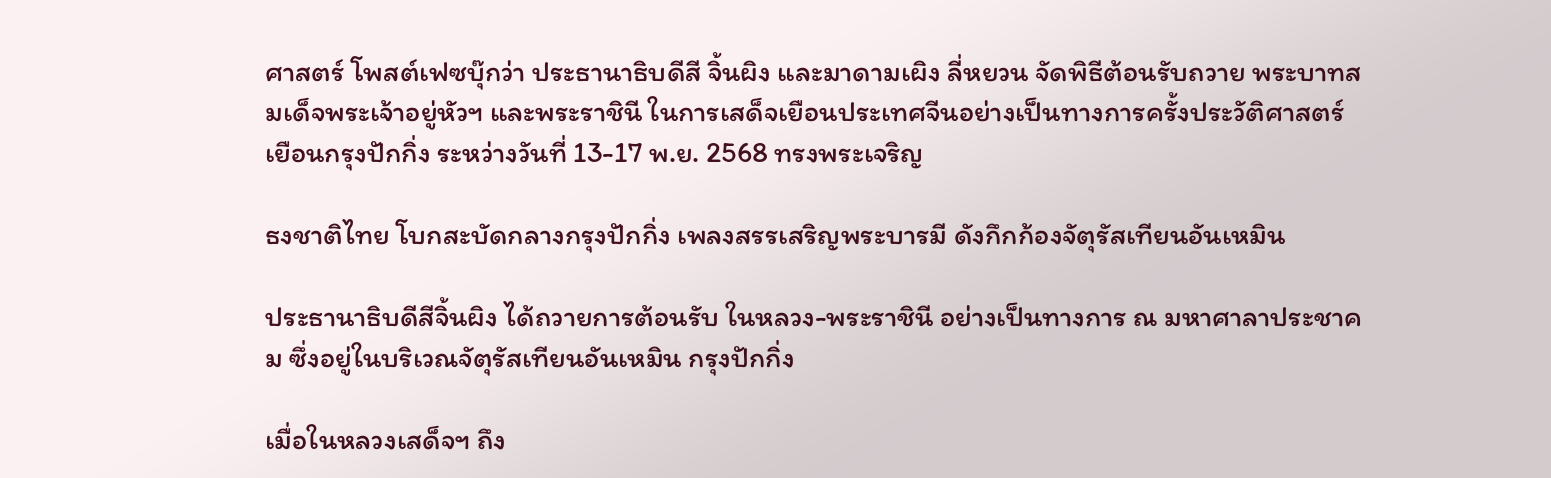ศาสตร์ โพสต์เฟซบุ๊กว่า ประธานาธิบดีสี จิ้นผิง และมาดามเผิง ลี่หยวน จัดพิธีต้อนรับถวาย พระบาทสมเด็จพระเจ้าอยู่หัวฯ และพระราชินี ในการเสด็จเยือนประเทศจีนอย่างเป็นทางการครั้งประวัติศาสตร์ เยือนกรุงปักกิ่ง ระหว่างวันที่ 13-17 พ.ย. 2568 ทรงพระเจริญ

ธงชาติไทย โบกสะบัดกลางกรุงปักกิ่ง เพลงสรรเสริญพระบารมี ดังกึกก้องจัตุรัสเทียนอันเหมิน

ประธานาธิบดีสีจิ้นผิง ได้ถวายการต้อนรับ ในหลวง-พระราชินี อย่างเป็นทางการ ณ มหาศาลาประชาคม ซึ่งอยู่ในบริเวณจัตุรัสเทียนอันเหมิน กรุงปักกิ่ง

เมื่อในหลวงเสด็จฯ ถึง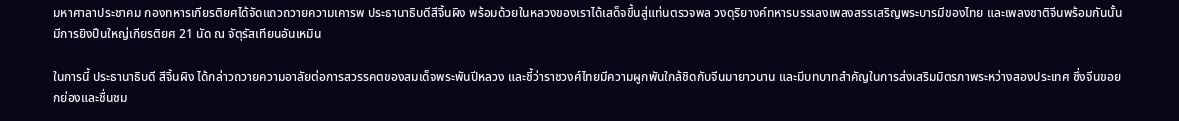มหาศาลาประชาคม กองทหารเกียรติยศได้จัดแถวถวายความเคารพ ประธานาธิบดีสีจิ้นผิง พร้อมด้วยในหลวงของเราได้เสด็จขึ้นสู่แท่นตรวจพล วงดุริยางค์ทหารบรรเลงเพลงสรรเสริญพระบารมีของไทย และเพลงชาติจีนพร้อมกันนั้น มีการยิงปืนใหญ่เกียรติยศ 21 นัด ณ จัตุรัสเทียนอันเหมิน

ในการนี้ ประธานาธิบดี สีจิ้นผิง ได้กล่าวถวายความอาลัยต่อการสวรรคตของสมเด็จพระพันปีหลวง และชี้ว่าราชวงศ์ไทยมีความผูกพันใกล้ชิดกับจีนมายาวนาน และมีบทบาทสำคัญในการส่งเสริมมิตรภาพระหว่างสองประเทศ ซึ่งจีนขอยกย่องและชื่นชม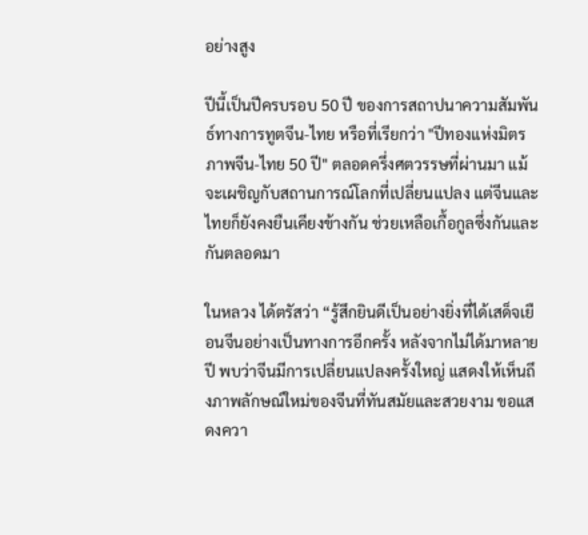อย่างสูง

ปีนี้เป็นปีครบรอบ 50 ปี ของการสถาปนาความสัมพันธ์ทางการทูตจีน-ไทย หรือที่เรียกว่า "ปีทองแห่งมิตรภาพจีน-ไทย 50 ปี" ตลอดครึ่งศตวรรษที่ผ่านมา แม้จะเผชิญกับสถานการณ์โลกที่เปลี่ยนแปลง แต่จีนและไทยก็ยังคงยืนเคียงข้างกัน ช่วยเหลือเกื้อกูลซึ่งกันและกันตลอดมา

ในหลวง ได้ตรัสว่า “รู้สึกยินดีเป็นอย่างยิ่งที่ได้เสด็จเยือนจีนอย่างเป็นทางการอีกครั้ง หลังจากไม่ได้มาหลายปี พบว่าจีนมีการเปลี่ยนแปลงครั้งใหญ่ แสดงให้เห็นถึงภาพลักษณ์ใหม่ของจีนที่ทันสมัยและสวยงาม ขอแสดงควา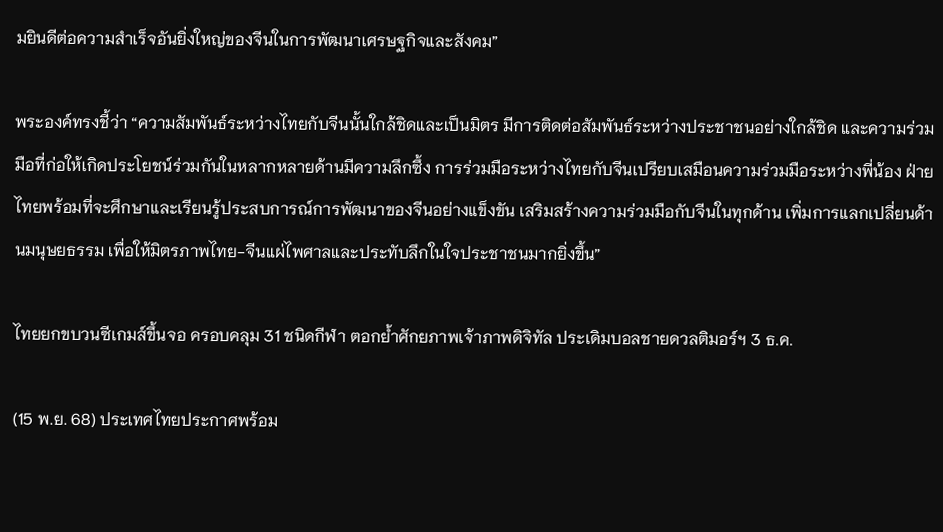มยินดีต่อความสำเร็จอันยิ่งใหญ่ของจีนในการพัฒนาเศรษฐกิจและสังคม”

พระองค์ทรงชี้ว่า “ความสัมพันธ์ระหว่างไทยกับจีนนั้นใกล้ชิดและเป็นมิตร มีการติดต่อสัมพันธ์ระหว่างประชาชนอย่างใกล้ชิด และความร่วมมือที่ก่อให้เกิดประโยชน์ร่วมกันในหลากหลายด้านมีความลึกซึ้ง การร่วมมือระหว่างไทยกับจีนเปรียบเสมือนความร่วมมือระหว่างพี่น้อง ฝ่ายไทยพร้อมที่จะศึกษาและเรียนรู้ประสบการณ์การพัฒนาของจีนอย่างแข็งขัน เสริมสร้างความร่วมมือกับจีนในทุกด้าน เพิ่มการแลกเปลี่ยนด้านมนุษยธรรม เพื่อให้มิตรภาพไทย-จีนแผ่ไพศาลและประทับลึกในใจประชาชนมากยิ่งขึ้น”

ไทยยกขบวนซีเกมส์ขึ้นจอ ครอบคลุม 31 ชนิดกีฬา ตอกย้ำศักยภาพเจ้าภาพดิจิทัล ประเดิมบอลชายดวลติมอร์ฯ 3 ธ.ค.

(15 พ.ย. 68) ประเทศไทยประกาศพร้อม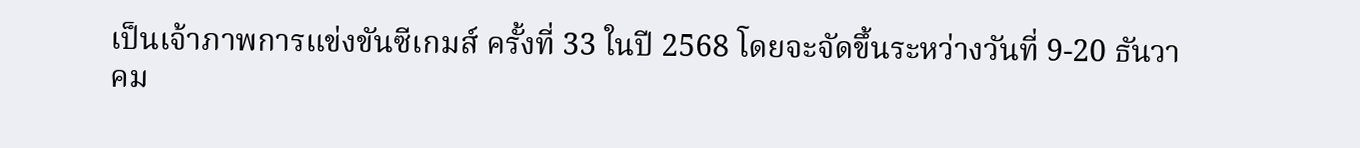เป็นเจ้าภาพการแข่งขันซีเกมส์ ครั้งที่ 33 ในปี 2568 โดยจะจัดขึ้นระหว่างวันที่ 9-20 ธันวาคม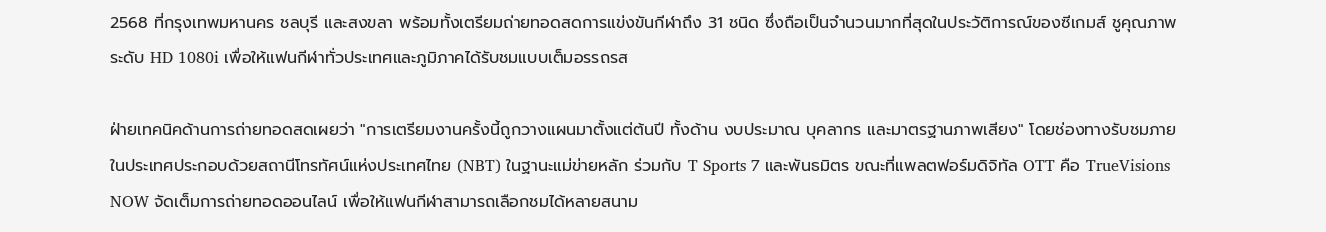2568 ที่กรุงเทพมหานคร ชลบุรี และสงขลา พร้อมทั้งเตรียมถ่ายทอดสดการแข่งขันกีฬาถึง 31 ชนิด ซึ่งถือเป็นจำนวนมากที่สุดในประวัติการณ์ของซีเกมส์ ชูคุณภาพระดับ HD 1080i เพื่อให้แฟนกีฬาทั่วประเทศและภูมิภาคได้รับชมแบบเต็มอรรถรส

ฝ่ายเทคนิคด้านการถ่ายทอดสดเผยว่า "การเตรียมงานครั้งนี้ถูกวางแผนมาตั้งแต่ต้นปี ทั้งด้าน งบประมาณ บุคลากร และมาตรฐานภาพเสียง" โดยช่องทางรับชมภายในประเทศประกอบด้วยสถานีโทรทัศน์แห่งประเทศไทย (NBT) ในฐานะแม่ข่ายหลัก ร่วมกับ T Sports 7 และพันธมิตร ขณะที่แพลตฟอร์มดิจิทัล OTT คือ TrueVisions NOW จัดเต็มการถ่ายทอดออนไลน์ เพื่อให้แฟนกีฬาสามารถเลือกชมได้หลายสนาม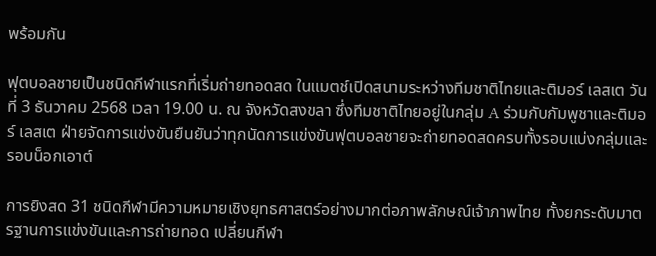พร้อมกัน

ฟุตบอลชายเป็นชนิดกีฬาแรกที่เริ่มถ่ายทอดสด ในแมตช์เปิดสนามระหว่างทีมชาติไทยและติมอร์ เลสเต วันที่ 3 ธันวาคม 2568 เวลา 19.00 น. ณ จังหวัดสงขลา ซึ่งทีมชาติไทยอยู่ในกลุ่ม A ร่วมกับกัมพูชาและติมอร์ เลสเต ฝ่ายจัดการแข่งขันยืนยันว่าทุกนัดการแข่งขันฟุตบอลชายจะถ่ายทอดสดครบทั้งรอบแบ่งกลุ่มและรอบน็อกเอาต์

การยิงสด 31 ชนิดกีฬามีความหมายเชิงยุทธศาสตร์อย่างมากต่อภาพลักษณ์เจ้าภาพไทย ทั้งยกระดับมาตรฐานการแข่งขันและการถ่ายทอด เปลี่ยนกีฬา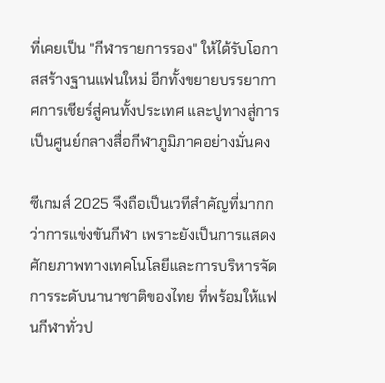ที่เคยเป็น "กีฬารายการรอง" ให้ได้รับโอกาสสร้างฐานแฟนใหม่ อีกทั้งขยายบรรยากาศการเชียร์สู่คนทั้งประเทศ และปูทางสู่การเป็นศูนย์กลางสื่อกีฬาภูมิภาคอย่างมั่นคง

ซีเกมส์ 2025 จึงถือเป็นเวทีสำคัญที่มากกว่าการแข่งขันกีฬา เพราะยังเป็นการแสดงศักยภาพทางเทคโนโลยีและการบริหารจัดการระดับนานาชาติของไทย ที่พร้อมให้แฟนกีฬาทั่วป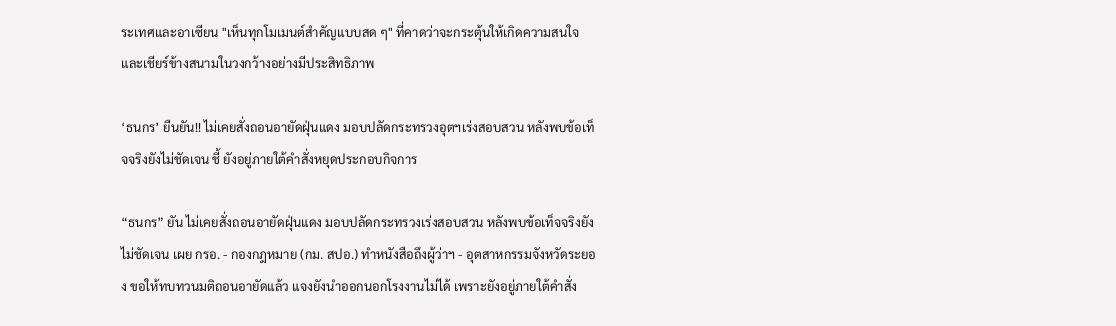ระเทศและอาเซียน "เห็นทุกโมเมนต์สำคัญแบบสด ๆ" ที่คาดว่าจะกระตุ้นให้เกิดความสนใจและเชียร์ข้างสนามในวงกว้างอย่างมีประสิทธิภาพ

‘ธนกร’ ยืนยัน!! ไม่เคยสั่งถอนอายัดฝุ่นแดง มอบปลัดกระทรวงอุตฯเร่งสอบสวน หลังพบข้อเท็จจริงยังไม่ชัดเจน ชี้ ยังอยู่ภายใต้คำสั่งหยุดประกอบกิจการ

“ธนกร” ยัน ไม่เคยสั่งถอนอายัดฝุ่นแดง มอบปลัดกระทรวงเร่งสอบสวน หลังพบข้อเท็จจริงยังไม่ชัดเจน เผย กรอ. - กองกฎหมาย (กม. สปอ.) ทำหนังสือถึงผู้ว่าฯ - อุตสาหกรรมจังหวัดระยอง ขอให้ทบทวนมติถอนอายัดแล้ว แจงยังนำออกนอกโรงงานไม่ได้ เพราะยังอยู่ภายใต้คำสั่ง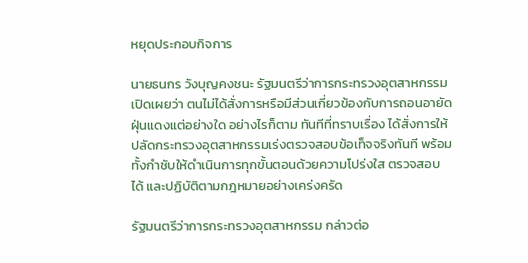หยุดประกอบกิจการ

นายธนกร วังบุญคงชนะ รัฐมนตรีว่าการกระทรวงอุตสาหกรรม เปิดเผยว่า ตนไม่ได้สั่งการหรือมีส่วนเกี่ยวข้องกับการถอนอายัดฝุ่นแดงแต่อย่างใด อย่างไรก็ตาม ทันทีที่ทราบเรื่อง ได้สั่งการให้ปลัดกระทรวงอุตสาหกรรมเร่งตรวจสอบข้อเท็จจริงทันที พร้อมทั้งกำชับให้ดำเนินการทุกขั้นตอนด้วยความโปร่งใส ตรวจสอบได้ และปฏิบัติตามกฎหมายอย่างเคร่งครัด

รัฐมนตรีว่าการกระทรวงอุตสาหกรรม กล่าวต่อ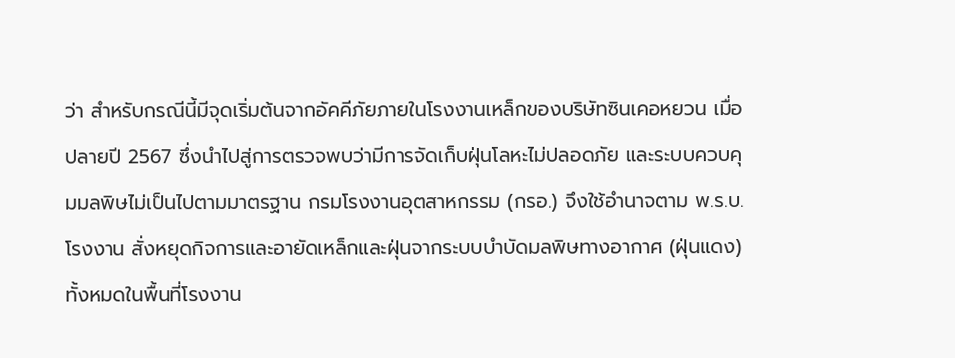ว่า สำหรับกรณีนี้มีจุดเริ่มต้นจากอัคคีภัยภายในโรงงานเหล็กของบริษัทซินเคอหยวน เมื่อปลายปี 2567 ซึ่งนำไปสู่การตรวจพบว่ามีการจัดเก็บฝุ่นโลหะไม่ปลอดภัย และระบบควบคุมมลพิษไม่เป็นไปตามมาตรฐาน กรมโรงงานอุตสาหกรรม (กรอ.) จึงใช้อำนาจตาม พ.ร.บ.โรงงาน สั่งหยุดกิจการและอายัดเหล็กและฝุ่นจากระบบบำบัดมลพิษทางอากาศ (ฝุ่นแดง) ทั้งหมดในพื้นที่โรงงาน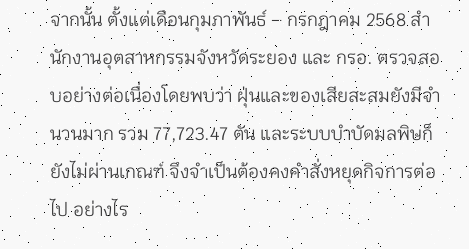จากนั้น ตั้งแต่เดือนกุมภาพันธ์ – กรกฎาคม 2568 สำนักงานอุตสาหกรรมจังหวัดระยอง และ กรอ. ตรวจสอบอย่างต่อเนื่องโดยพบว่า ฝุ่นและของเสียสะสมยังมีจำนวนมาก รวม 77,723.47 ตัน และระบบบำบัดมลพิษก็ยังไม่ผ่านเกณฑ์ จึงจำเป็นต้องคงคำสั่งหยุดกิจการต่อไป อย่างไร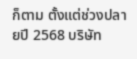ก็ตาม ตั้งแต่ช่วงปลายปี 2568 บริษัท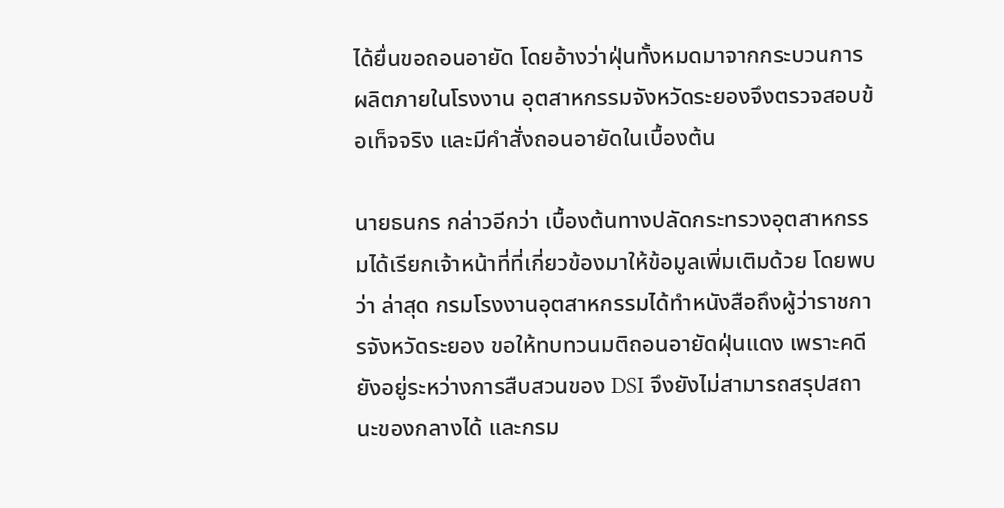ได้ยื่นขอถอนอายัด โดยอ้างว่าฝุ่นทั้งหมดมาจากกระบวนการผลิตภายในโรงงาน อุตสาหกรรมจังหวัดระยองจึงตรวจสอบข้อเท็จจริง และมีคำสั่งถอนอายัดในเบื้องต้น

นายธนกร กล่าวอีกว่า เบื้องต้นทางปลัดกระทรวงอุตสาหกรรมได้เรียกเจ้าหน้าที่ที่เกี่ยวข้องมาให้ข้อมูลเพิ่มเติมด้วย โดยพบว่า ล่าสุด กรมโรงงานอุตสาหกรรมได้ทำหนังสือถึงผู้ว่าราชการจังหวัดระยอง ขอให้ทบทวนมติถอนอายัดฝุ่นแดง เพราะคดียังอยู่ระหว่างการสืบสวนของ DSI จึงยังไม่สามารถสรุปสถานะของกลางได้ และกรม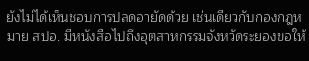ยังไม่ได้เห็นชอบการปลดอายัดด้วย เช่นเดียวกับกองกฎหมาย สปอ. มีหนังสือไปถึงอุตสาหกรรมจังหวัดระยองขอให้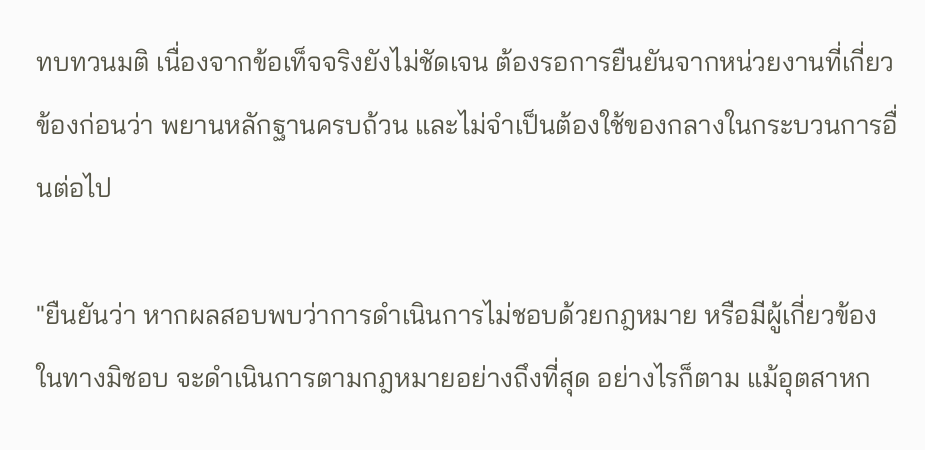ทบทวนมติ เนื่องจากข้อเท็จจริงยังไม่ชัดเจน ต้องรอการยืนยันจากหน่วยงานที่เกี่ยวข้องก่อนว่า พยานหลักฐานครบถ้วน และไม่จำเป็นต้องใช้ของกลางในกระบวนการอื่นต่อไป

"ยืนยันว่า หากผลสอบพบว่าการดำเนินการไม่ชอบด้วยกฎหมาย หรือมีผู้เกี่ยวข้องในทางมิชอบ จะดำเนินการตามกฎหมายอย่างถึงที่สุด อย่างไรก็ตาม แม้อุตสาหก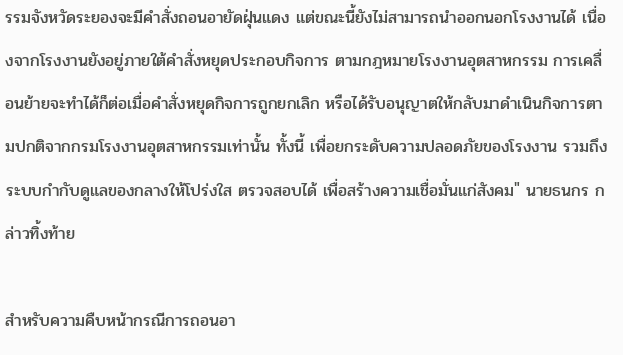รรมจังหวัดระยองจะมีคำสั่งถอนอายัดฝุ่นแดง แต่ขณะนี้ยังไม่สามารถนำออกนอกโรงงานได้ เนื่องจากโรงงานยังอยู่ภายใต้คำสั่งหยุดประกอบกิจการ ตามกฎหมายโรงงานอุตสาหกรรม การเคลื่อนย้ายจะทำได้ก็ต่อเมื่อคำสั่งหยุดกิจการถูกยกเลิก หรือได้รับอนุญาตให้กลับมาดำเนินกิจการตามปกติจากกรมโรงงานอุตสาหกรรมเท่านั้น ทั้งนี้ เพื่อยกระดับความปลอดภัยของโรงงาน รวมถึงระบบกำกับดูแลของกลางให้โปร่งใส ตรวจสอบได้ เพื่อสร้างความเชื่อมั่นแก่สังคม" นายธนกร กล่าวทิ้งท้าย

สำหรับความคืบหน้ากรณีการถอนอา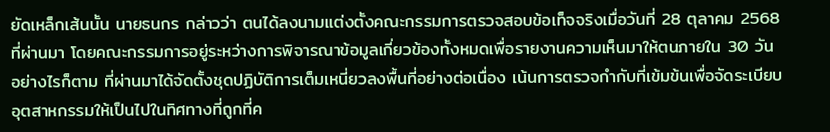ยัดเหล็กเส้นนั้น นายธนกร กล่าวว่า ตนได้ลงนามแต่งตั้งคณะกรรมการตรวจสอบข้อเท็จจริงเมื่อวันที่ 28 ตุลาคม 2568 ที่ผ่านมา โดยคณะกรรมการอยู่ระหว่างการพิจารณาข้อมูลเกี่ยวข้องทั้งหมดเพื่อรายงานความเห็นมาให้ตนภายใน 30 วัน อย่างไรก็ตาม ที่ผ่านมาได้จัดตั้งชุดปฏิบัติการเต็มเหนี่ยวลงพื้นที่อย่างต่อเนื่อง เน้นการตรวจกำกับที่เข้มข้นเพื่อจัดระเบียบอุตสาหกรรมให้เป็นไปในทิศทางที่ถูกที่ค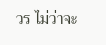วร ไม่ว่าจะ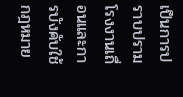เป็นการปราบปรามโรงงานเถื่อนและการบังคับใช้กฎหมาย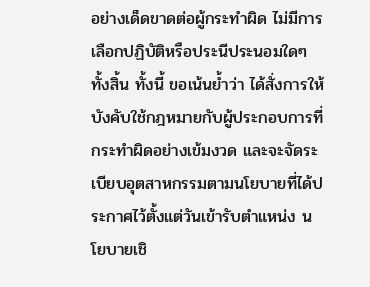อย่างเด็ดขาดต่อผู้กระทำผิด ไม่มีการเลือกปฏิบัติหรือประนีประนอมใดๆ ทั้งสิ้น ทั้งนี้ ขอเน้นย้ำว่า ได้สั่งการให้บังคับใช้กฎหมายกับผู้ประกอบการที่กระทำผิดอย่างเข้มงวด และจะจัดระเบียบอุตสาหกรรมตามนโยบายที่ได้ประกาศไว้ตั้งแต่วันเข้ารับตำแหน่ง นโยบายเชิ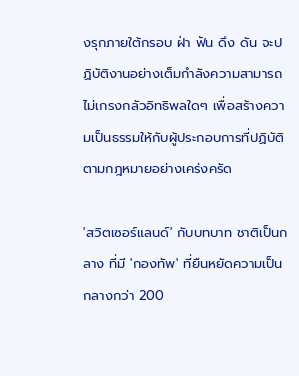งรุกภายใต้กรอบ ฝ่า ฟัน ดึง ดัน จะปฏิบัติงานอย่างเต็มกำลังความสามารถ ไม่เกรงกลัวอิทธิพลใดๆ เพื่อสร้างความเป็นธรรมให้กับผู้ประกอบการที่ปฏิบัติตามกฎหมายอย่างเคร่งครัด

'สวิตเซอร์แลนด์' กับบทบาท ชาติเป็นกลาง ที่มี 'กองทัพ' ที่ยืนหยัดความเป็นกลางกว่า 200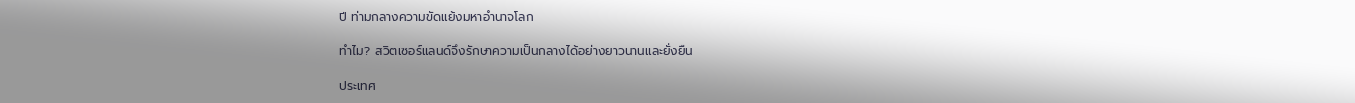ปี ท่ามกลางความขัดแย้งมหาอำนาจโลก

ทำไม? สวิตเซอร์แลนด์จึงรักษาความเป็นกลางได้อย่างยาวนานและยั่งยืน

ประเทศ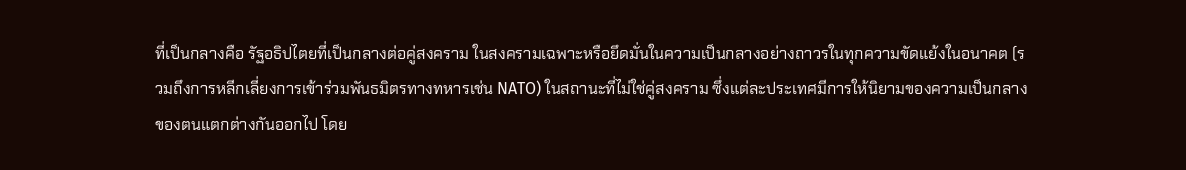ที่เป็นกลางคือ รัฐอธิปไตยที่เป็นกลางต่อคู่สงคราม ในสงครามเฉพาะหรือยึดมั่นในความเป็นกลางอย่างถาวรในทุกความขัดแย้งในอนาคต (รวมถึงการหลีกเลี่ยงการเข้าร่วมพันธมิตรทางทหารเช่น NATO) ในสถานะที่ไม่ใช่คู่สงคราม ซึ่งแต่ละประเทศมีการให้นิยามของความเป็นกลางของตนแตกต่างกันออกไป โดย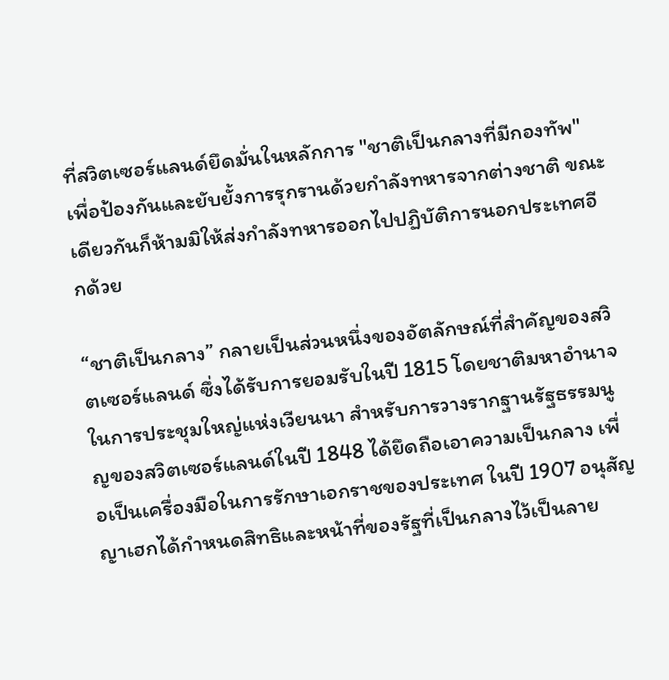ที่สวิตเซอร์แลนด์ยึดมั่นในหลักการ "ชาติเป็นกลางที่มีกองทัพ" เพื่อป้องกันและยับยั้งการรุกรานด้วยกำลังทหารจากต่างชาติ ขณะเดียวกันก็ห้ามมิให้ส่งกำลังทหารออกไปปฏิบัติการนอกประเทศอีกด้วย

“ชาติเป็นกลาง” กลายเป็นส่วนหนึ่งของอัตลักษณ์ที่สำคัญของสวิตเซอร์แลนด์ ซึ่งได้รับการยอมรับในปี 1815 โดยชาติมหาอำนาจในการประชุมใหญ่แห่งเวียนนา สำหรับการวางรากฐานรัฐธรรมนูญของสวิตเซอร์แลนด์ในปี 1848 ได้ยึดถือเอาความเป็นกลาง เพื่อเป็นเครื่องมือในการรักษาเอกราชของประเทศ ในปี 1907 อนุสัญญาเฮกได้กำหนดสิทธิและหน้าที่ของรัฐที่เป็นกลางไว้เป็นลาย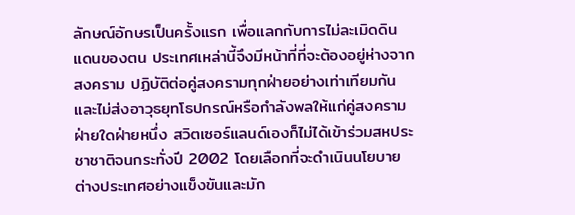ลักษณ์อักษรเป็นครั้งแรก เพื่อแลกกับการไม่ละเมิดดินแดนของตน ประเทศเหล่านี้จึงมีหน้าที่ที่จะต้องอยู่ห่างจากสงคราม ปฏิบัติต่อคู่สงครามทุกฝ่ายอย่างเท่าเทียมกัน และไม่ส่งอาวุธยุทโธปกรณ์หรือกำลังพลให้แก่คู่สงครามฝ่ายใดฝ่ายหนึ่ง สวิตเซอร์แลนด์เองก็ไม่ได้เข้าร่วมสหประชาชาติจนกระทั่งปี 2002 โดยเลือกที่จะดำเนินนโยบายต่างประเทศอย่างแข็งขันและมัก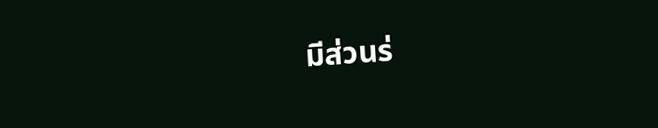มีส่วนร่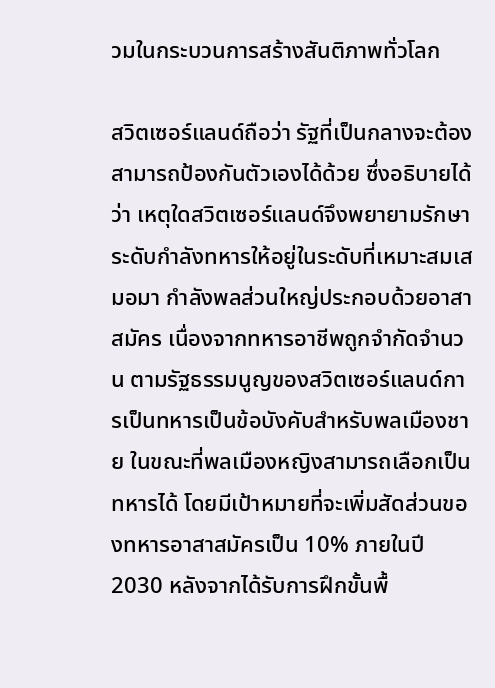วมในกระบวนการสร้างสันติภาพทั่วโลก

สวิตเซอร์แลนด์ถือว่า รัฐที่เป็นกลางจะต้องสามารถป้องกันตัวเองได้ด้วย ซึ่งอธิบายได้ว่า เหตุใดสวิตเซอร์แลนด์จึงพยายามรักษาระดับกำลังทหารให้อยู่ในระดับที่เหมาะสมเสมอมา กำลังพลส่วนใหญ่ประกอบด้วยอาสาสมัคร เนื่องจากทหารอาชีพถูกจำกัดจำนวน ตามรัฐธรรมนูญของสวิตเซอร์แลนด์การเป็นทหารเป็นข้อบังคับสำหรับพลเมืองชาย ในขณะที่พลเมืองหญิงสามารถเลือกเป็นทหารได้ โดยมีเป้าหมายที่จะเพิ่มสัดส่วนของทหารอาสาสมัครเป็น 10% ภายในปี 2030 หลังจากได้รับการฝึกขั้นพื้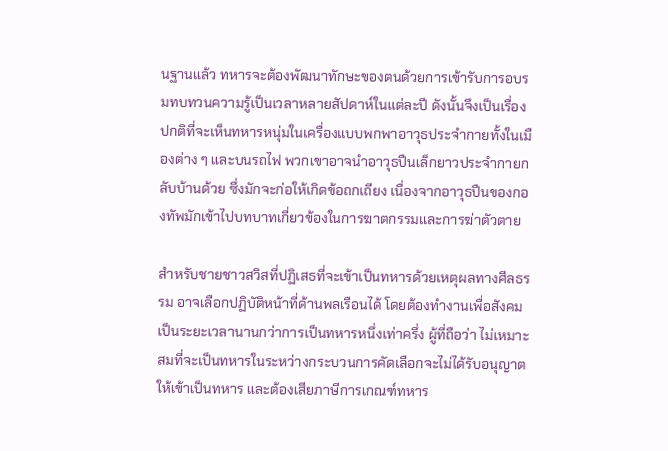นฐานแล้ว ทหารจะต้องพัฒนาทักษะของตนด้วยการเข้ารับการอบรมทบทวนความรู้เป็นเวลาหลายสัปดาห์ในแต่ละปี ดังนั้นจึงเป็นเรื่องปกติที่จะเห็นทหารหนุ่มในเครื่องแบบพกพาอาวุธประจำกายทั้งในเมืองต่าง ๆ และบนรถไฟ พวกเขาอาจนำอาวุธปืนเล็กยาวประจำกายกลับบ้านด้วย ซึ่งมักจะก่อให้เกิดข้อถกเถียง เนื่องจากอาวุธปืนของกองทัพมักเข้าไปบทบาทเกี่ยวข้องในการฆาตกรรมและการฆ่าตัวตาย

สำหรับชายชาวสวิสที่ปฏิเสธที่จะเข้าเป็นทหารด้วยเหตุผลทางศีลธรรม อาจเลือกปฏิบัติหน้าที่ด้านพลเรือนได้ โดยต้องทำงานเพื่อสังคมเป็นระยะเวลานานกว่าการเป็นทหารหนึ่งเท่าครึ่ง ผู้ที่ถือว่า ไม่เหมาะสมที่จะเป็นทหารในระหว่างกระบวนการคัดเลือกจะไม่ได้รับอนุญาตให้เข้าเป็นทหาร และต้องเสียภาษีการเกณฑ์ทหาร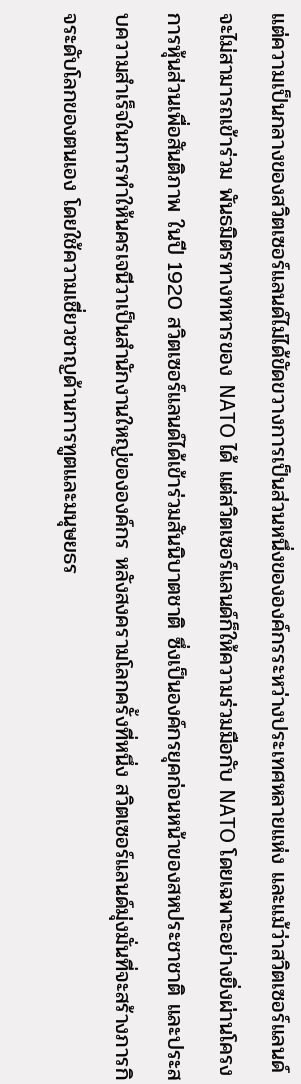แต่ความเป็นกลางของสวิตเซอร์แลนด์ไม่ได้ขัดขวางการเป็นส่วนหนึ่งขององค์กรระหว่างประเทศหลายแห่ง และแม้ว่าสวิตเซอร์แลนด์จะไม่สามารถเข้าร่วม พันธมิตรทางทหารของ NATO ได้ แต่สวิตเซอร์แลนด์ก็ให้ความร่วมมือกับ NATO โดยเฉพาะอย่างยิ่งผ่านโครงการหุ้นส่วนเพื่อสันติภาพ ในปี 1920 สวิตเซอร์แลนด์ได้เข้าร่วมสันนิบาตชาติ ซึ่งเป็นองค์กรยุคก่อนหน้าของสหประชาชาติ และประสบความสำเร็จในการทำให้นครเจนีวาเป็นสำนักงานใหญ่ขององค์กร หลังสงครามโลกครั้งที่หนึ่ง สวิตเซอร์แลนด์มุ่งมั่นที่จะสร้างภารกิจระดับโลกของตนเอง โดยใช้ความเชี่ยวชาญด้านการทูตและมนุษยธร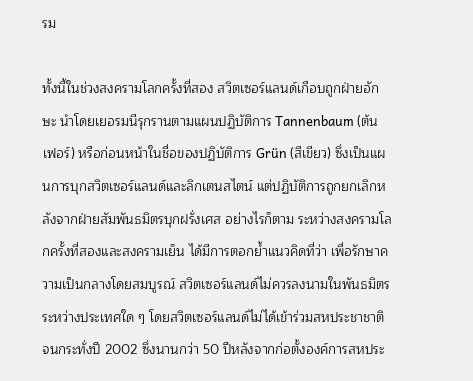รม

ทั้งนี้ในช่วงสงครามโลกครั้งที่สอง สวิตเซอร์แลนด์เกือบถูกฝ่ายอักษะ นำโดยเยอรมนีรุกรานตามแผนปฏิบัติการ Tannenbaum (ต้นเฟอร์) หรือก่อนหน้าในชื่อของปฏิบัติการ Grün (สีเขียว) ซึ่งเป็นแผนการบุกสวิตเซอร์แลนด์และลิกเตนสไตน์ แต่ปฏิบัติการถูกยกเลิกหลังจากฝ่ายสัมพันธมิตรบุกฝรั่งเศส อย่างไรก็ตาม ระหว่างสงครามโลกครั้งที่สองและสงครามเย็น ได้มีการตอกย้ำแนวคิดที่ว่า เพื่อรักษาความเป็นกลางโดยสมบูรณ์ สวิตเซอร์แลนด์ไม่ควรลงนามในพันธมิตรระหว่างประเทศใด ๆ โดยสวิตเซอร์แลนด์ไม่ได้เข้าร่วมสหประชาชาติจนกระทั่งปี 2002 ซึ่งนานกว่า 50 ปีหลังจากก่อตั้งองค์การสหประ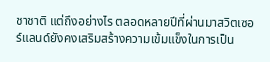ชาชาติ แต่ถึงอย่างไร ตลอดหลายปีที่ผ่านมาสวิตเซอร์แลนด์ยังคงเสริมสร้างความเข้มแข็งในการเป็น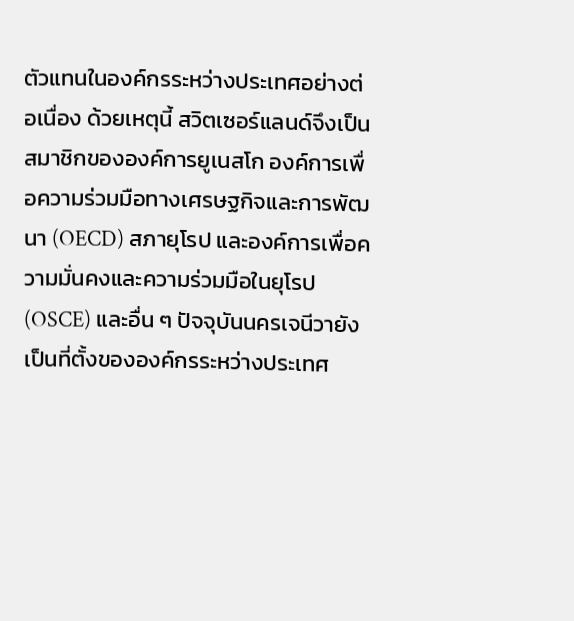ตัวแทนในองค์กรระหว่างประเทศอย่างต่อเนื่อง ด้วยเหตุนี้ สวิตเซอร์แลนด์จึงเป็นสมาชิกขององค์การยูเนสโก องค์การเพื่อความร่วมมือทางเศรษฐกิจและการพัฒนา (OECD) สภายุโรป และองค์การเพื่อความมั่นคงและความร่วมมือในยุโรป (OSCE) และอื่น ๆ ปัจจุบันนครเจนีวายังเป็นที่ตั้งขององค์กรระหว่างประเทศ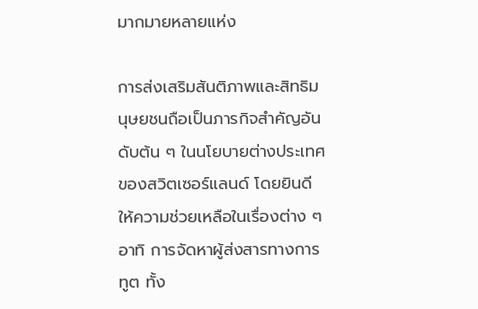มากมายหลายแห่ง

การส่งเสริมสันติภาพและสิทธิมนุษยชนถือเป็นภารกิจสำคัญอันดับต้น ๆ ในนโยบายต่างประเทศของสวิตเซอร์แลนด์ โดยยินดีให้ความช่วยเหลือในเรื่องต่าง ๆ อาทิ การจัดหาผู้ส่งสารทางการทูต ทั้ง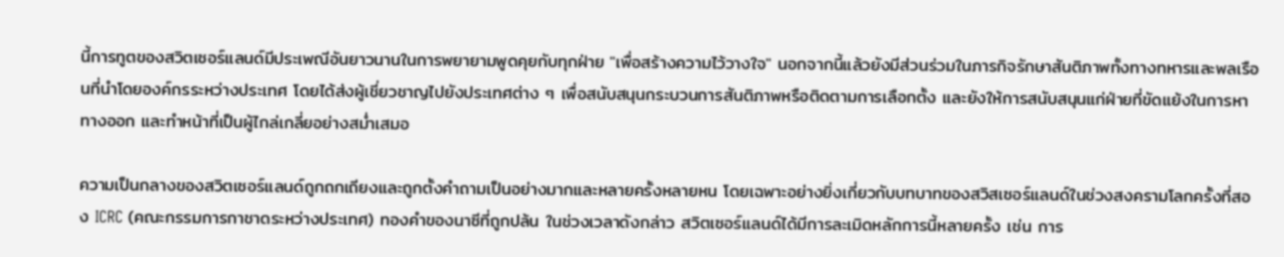นี้การทูตของสวิตเซอร์แลนด์มีประเพณีอันยาวนานในการพยายามพูดคุยกับทุกฝ่าย "เพื่อสร้างความไว้วางใจ" นอกจากนี้แล้วยังมีส่วนร่วมในภารกิจรักษาสันติภาพทั้งทางทหารและพลเรือนที่นำโดยองค์กรระหว่างประเทศ โดยได้ส่งผู้เชี่ยวชาญไปยังประเทศต่าง ๆ เพื่อสนับสนุนกระบวนการสันติภาพหรือติดตามการเลือกตั้ง และยังให้การสนับสนุนแก่ฝ่ายที่ขัดแย้งในการหาทางออก และทำหน้าที่เป็นผู้ไกล่เกลี่ยอย่างสม่ำเสมอ

ความเป็นกลางของสวิตเซอร์แลนด์ถูกถกเถียงและถูกตั้งคำถามเป็นอย่างมากและหลายครั้งหลายหน โดยเฉพาะอย่างยิ่งเกี่ยวกับบทบาทของสวิสเซอร์แลนด์ในช่วงสงครามโลกครั้งที่สอง ICRC (คณะกรรมการกาชาดระหว่างประเทศ) ทองคำของนาซีที่ถูกปล้น ในช่วงเวลาดังกล่าว สวิตเซอร์แลนด์ได้มีการละเมิดหลักการนี้หลายครั้ง เช่น การ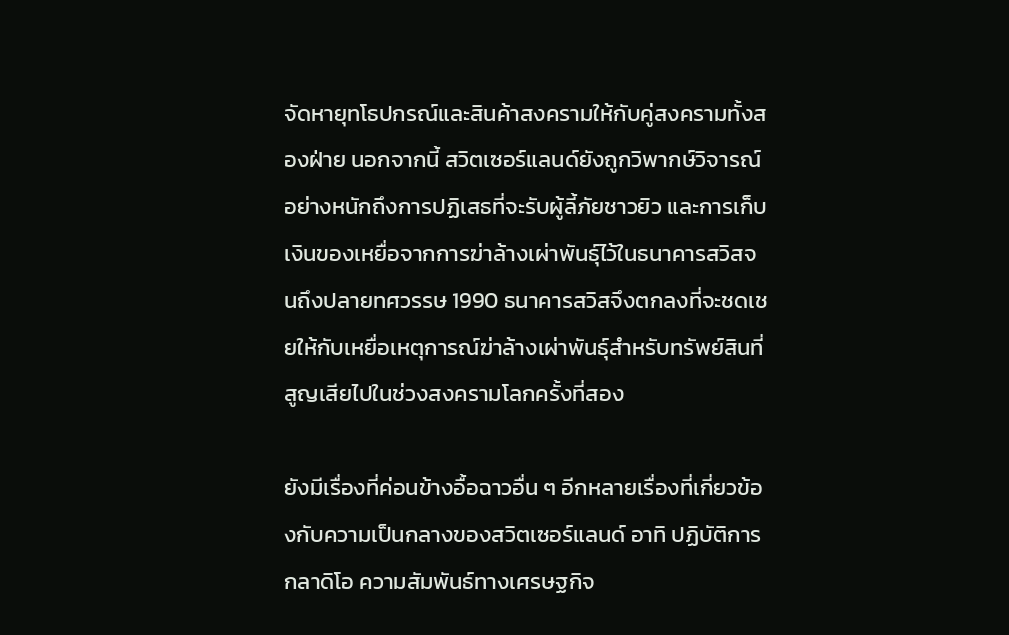จัดหายุทโธปกรณ์และสินค้าสงครามให้กับคู่สงครามทั้งสองฝ่าย นอกจากนี้ สวิตเซอร์แลนด์ยังถูกวิพากษ์วิจารณ์อย่างหนักถึงการปฏิเสธที่จะรับผู้ลี้ภัยชาวยิว และการเก็บเงินของเหยื่อจากการฆ่าล้างเผ่าพันธุ์ไว้ในธนาคารสวิสจนถึงปลายทศวรรษ 1990 ธนาคารสวิสจึงตกลงที่จะชดเชยให้กับเหยื่อเหตุการณ์ฆ่าล้างเผ่าพันธุ์สำหรับทรัพย์สินที่สูญเสียไปในช่วงสงครามโลกครั้งที่สอง

ยังมีเรื่องที่ค่อนข้างอื้อฉาวอื่น ๆ อีกหลายเรื่องที่เกี่ยวข้องกับความเป็นกลางของสวิตเซอร์แลนด์ อาทิ ปฏิบัติการกลาดิโอ ความสัมพันธ์ทางเศรษฐกิจ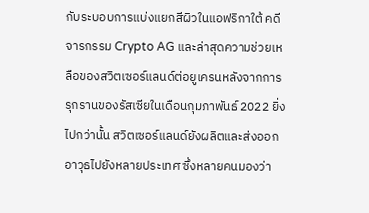กับระบอบการแบ่งแยกสีผิวในแอฟริกาใต้ คดีจารกรรม Crypto AG และล่าสุดความช่วยเหลือของสวิตเซอร์แลนด์ต่อยูเครนหลังจากการรุกรานของรัสเซียในเดือนกุมภาพันธ์ 2022 ยิ่งไปกว่านั้น สวิตเซอร์แลนด์ยังผลิตและส่งออกอาวุธไปยังหลายประเทศ ซึ่งหลายคนมองว่า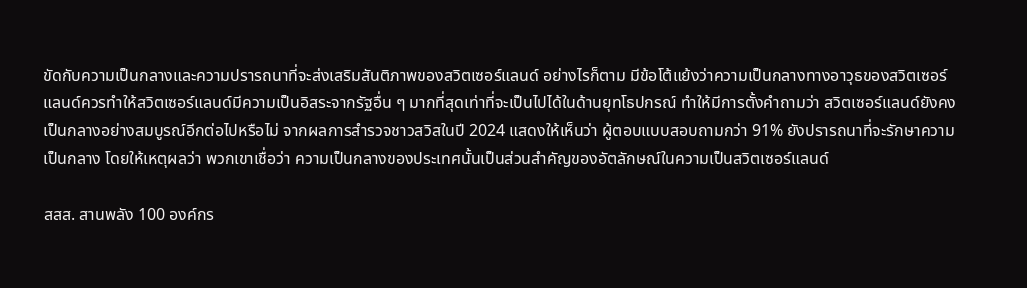ขัดกับความเป็นกลางและความปรารถนาที่จะส่งเสริมสันติภาพของสวิตเซอร์แลนด์ อย่างไรก็ตาม มีข้อโต้แย้งว่าความเป็นกลางทางอาวุธของสวิตเซอร์แลนด์ควรทำให้สวิตเซอร์แลนด์มีความเป็นอิสระจากรัฐอื่น ๆ มากที่สุดเท่าที่จะเป็นไปได้ในด้านยุทโธปกรณ์ ทำให้มีการตั้งคำถามว่า สวิตเซอร์แลนด์ยังคงเป็นกลางอย่างสมบูรณ์อีกต่อไปหรือไม่ จากผลการสำรวจชาวสวิสในปี 2024 แสดงให้เห็นว่า ผู้ตอบแบบสอบถามกว่า 91% ยังปรารถนาที่จะรักษาความเป็นกลาง โดยให้เหตุผลว่า พวกเขาเชื่อว่า ความเป็นกลางของประเทศนั้นเป็นส่วนสำคัญของอัตลักษณ์ในความเป็นสวิตเซอร์แลนด์

สสส. สานพลัง 100 องค์กร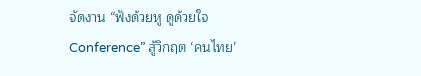จัดงาน “ฟังด้วยหู ดูด้วยใจ Conference” สู้วิกฤต ‘คนไทย’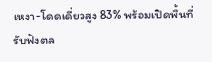เหงา-โดดเดี่ยวสูง 83% พร้อมเปิดพื้นที่รับฟังตล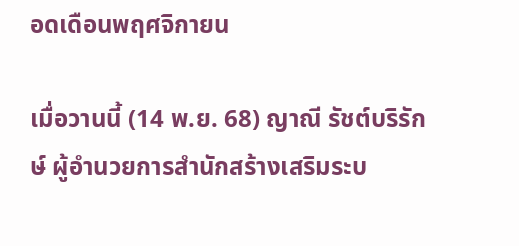อดเดือนพฤศจิกายน

เมื่อวานนี้ (14 พ.ย. 68) ญาณี รัชต์บริรักษ์ ผู้อำนวยการสำนักสร้างเสริมระบ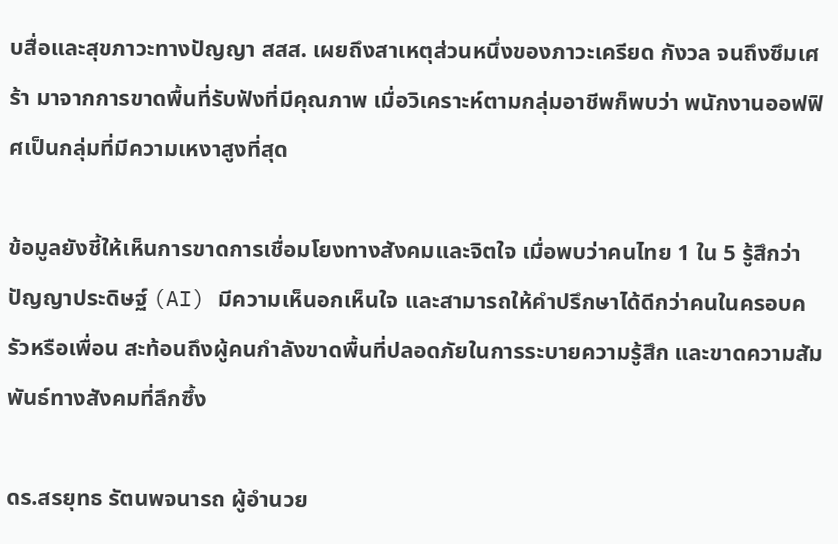บสื่อและสุขภาวะทางปัญญา สสส. เผยถึงสาเหตุส่วนหนึ่งของภาวะเครียด กังวล จนถึงซึมเศร้า มาจากการขาดพื้นที่รับฟังที่มีคุณภาพ เมื่อวิเคราะห์ตามกลุ่มอาชีพก็พบว่า พนักงานออฟฟิศเป็นกลุ่มที่มีความเหงาสูงที่สุด

ข้อมูลยังชี้ให้เห็นการขาดการเชื่อมโยงทางสังคมและจิตใจ เมื่อพบว่าคนไทย 1 ใน 5 รู้สึกว่า ปัญญาประดิษฐ์ (AI) มีความเห็นอกเห็นใจ และสามารถให้คำปรึกษาได้ดีกว่าคนในครอบครัวหรือเพื่อน สะท้อนถึงผู้คนกำลังขาดพื้นที่ปลอดภัยในการระบายความรู้สึก และขาดความสัมพันธ์ทางสังคมที่ลึกซึ้ง

ดร.สรยุทธ รัตนพจนารถ ผู้อำนวย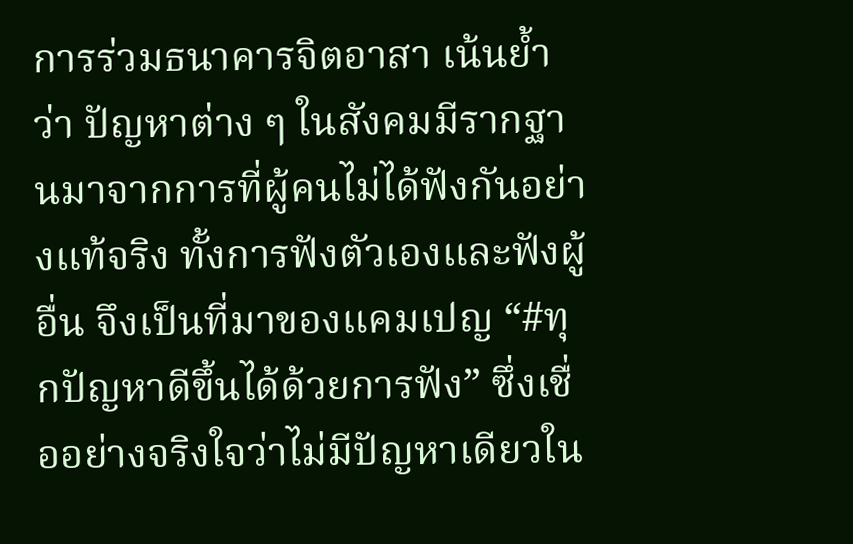การร่วมธนาคารจิตอาสา เน้นย้ำว่า ปัญหาต่าง ๆ ในสังคมมีรากฐานมาจากการที่ผู้คนไม่ได้ฟังกันอย่างแท้จริง ทั้งการฟังตัวเองและฟังผู้อื่น จึงเป็นที่มาของแคมเปญ “#ทุกปัญหาดีขึ้นได้ด้วยการฟัง” ซึ่งเชื่ออย่างจริงใจว่าไม่มีปัญหาเดียวใน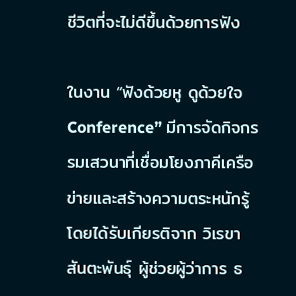ชีวิตที่จะไม่ดีขึ้นด้วยการฟัง

ในงาน “ฟังด้วยหู ดูด้วยใจ Conference” มีการจัดกิจกรรมเสวนาที่เชื่อมโยงภาคีเครือข่ายและสร้างความตระหนักรู้ โดยได้รับเกียรติจาก วิเรขา สันตะพันธุ์ ผู้ช่วยผู้ว่าการ ธ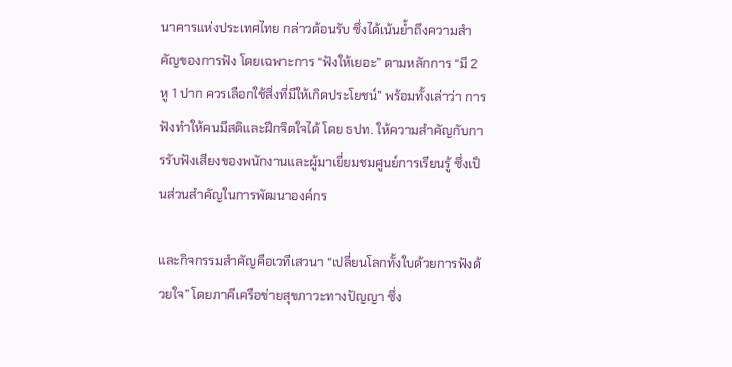นาคารแห่งประเทศไทย กล่าวต้อนรับ ซึ่งได้เน้นย้ำถึงความสำคัญของการฟัง โดยเฉพาะการ “ฟังให้เยอะ” ตามหลักการ “มี 2 หู 1 ปาก ควรเลือกใช้สิ่งที่มีให้เกิดประโยชน์” พร้อมทั้งเล่าว่า การฟังทำให้คนมีสติและฝึกจิตใจได้ โดย ธปท. ให้ความสำคัญกับการรับฟังเสียงของพนักงานและผู้มาเยี่ยมชมศูนย์การเรียนรู้ ซึ่งเป็นส่วนสำคัญในการพัฒนาองค์กร

และกิจกรรมสำคัญคือเวทีเสวนา “เปลี่ยนโลกทั้งใบด้วยการฟังด้วยใจ” โดยภาคีเครือข่ายสุขภาวะทางปัญญา ซึ่ง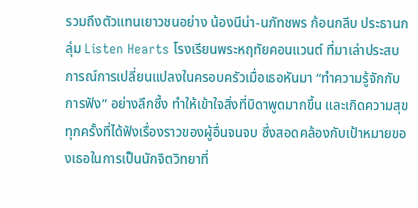รวมถึงตัวแทนเยาวชนอย่าง น้องนีน่า-นภัทชพร ก้อนกลีบ ประธานกลุ่ม Listen Hearts โรงเรียนพระหฤทัยคอนแวนต์ ที่มาเล่าประสบการณ์การเปลี่ยนแปลงในครอบครัวเมื่อเธอหันมา “ทำความรู้จักกับการฟัง” อย่างลึกซึ้ง ทำให้เข้าใจสิ่งที่บิดาพูดมากขึ้น และเกิดความสุขทุกครั้งที่ได้ฟังเรื่องราวของผู้อื่นจนจบ ซึ่งสอดคล้องกับเป้าหมายของเธอในการเป็นนักจิตวิทยาที่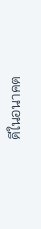ดีในอนาคต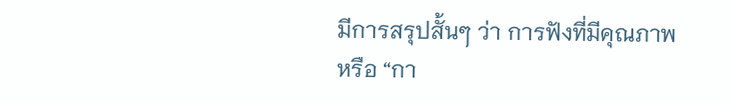มีการสรุปสั้นๆ ว่า การฟังที่มีคุณภาพ หรือ “กา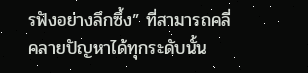รฟังอย่างลึกซึ้ง” ที่สามารถคลี่คลายปัญหาได้ทุกระดับนั้น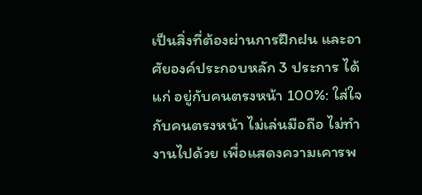เป็นสิ่งที่ต้องผ่านการฝึกฝน และอาศัยองค์ประกอบหลัก 3 ประการ ได้แก่ อยู่กับคนตรงหน้า 100%: ใส่ใจกับคนตรงหน้า ไม่เล่นมือถือ ไม่ทำงานไปด้วย เพื่อแสดงความเคารพ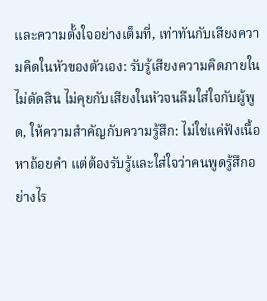และความตั้งใจอย่างเต็มที่, เท่าทันกับเสียงความคิดในหัวของตัวเอง: รับรู้เสียงความคิดภายใน ไม่ตัดสิน ไม่คุยกับเสียงในหัวจนลืมใส่ใจกับผู้พูด, ให้ความสำคัญกับความรู้สึก: ไม่ใช่แค่ฟังเนื้อหาถ้อยคำ แต่ต้องรับรู้และใส่ใจว่าคนพูดรู้สึกอย่างไร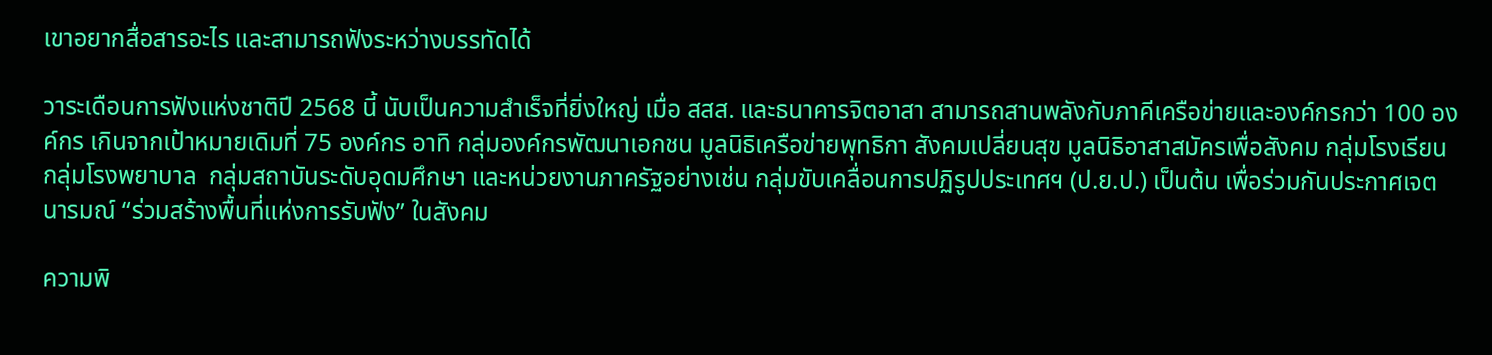เขาอยากสื่อสารอะไร และสามารถฟังระหว่างบรรทัดได้

วาระเดือนการฟังแห่งชาติปี 2568 นี้ นับเป็นความสำเร็จที่ยิ่งใหญ่ เมื่อ สสส. และธนาคารจิตอาสา สามารถสานพลังกับภาคีเครือข่ายและองค์กรกว่า 100 องค์กร เกินจากเป้าหมายเดิมที่ 75 องค์กร อาทิ กลุ่มองค์กรพัฒนาเอกชน มูลนิธิเครือข่ายพุทธิกา สังคมเปลี่ยนสุข มูลนิธิอาสาสมัครเพื่อสังคม กลุ่มโรงเรียน กลุ่มโรงพยาบาล  กลุ่มสถาบันระดับอุดมศึกษา และหน่วยงานภาครัฐอย่างเช่น กลุ่มขับเคลื่อนการปฏิรูปประเทศฯ (ป.ย.ป.) เป็นต้น เพื่อร่วมกันประกาศเจตนารมณ์ “ร่วมสร้างพื้นที่แห่งการรับฟัง” ในสังคม

ความพิ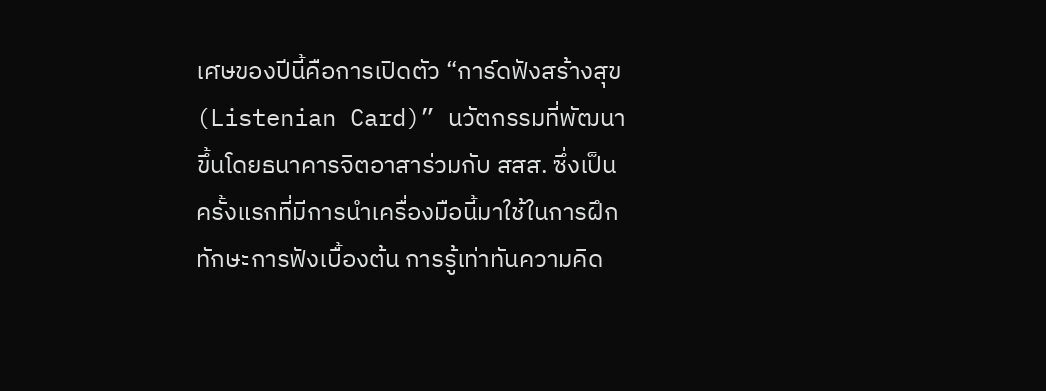เศษของปีนี้คือการเปิดตัว “การ์ดฟังสร้างสุข (Listenian Card)” นวัตกรรมที่พัฒนาขึ้นโดยธนาคารจิตอาสาร่วมกับ สสส. ซึ่งเป็นครั้งแรกที่มีการนำเครื่องมือนี้มาใช้ในการฝึกทักษะการฟังเบื้องต้น การรู้เท่าทันความคิด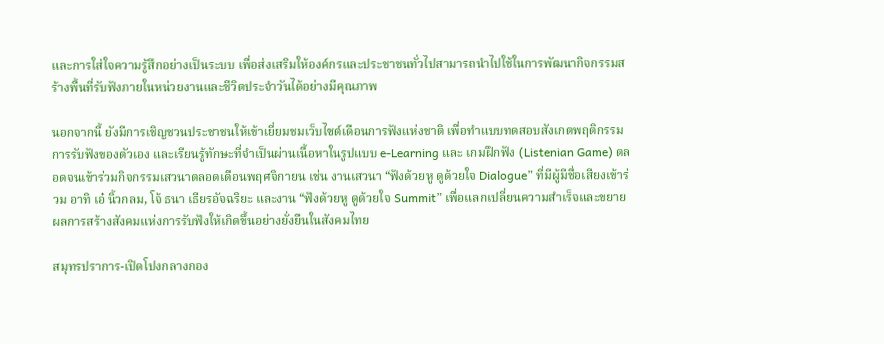และการใส่ใจความรู้สึกอย่างเป็นระบบ เพื่อส่งเสริมให้องค์กรและประชาชนทั่วไปสามารถนำไปใช้ในการพัฒนากิจกรรมสร้างพื้นที่รับฟังภายในหน่วยงานและชีวิตประจำวันได้อย่างมีคุณภาพ

นอกจากนี้ ยังมีการเชิญชวนประชาชนให้เข้าเยี่ยมชมเว็บไซต์เดือนการฟังแห่งชาติ เพื่อทำแบบทดสอบสังเกตพฤติกรรมการรับฟังของตัวเอง และเรียนรู้ทักษะที่จำเป็นผ่านเนื้อหาในรูปแบบ e-Learning และ เกมฝึกฟัง (Listenian Game) ตลอดจนเข้าร่วมกิจกรรมเสวนาตลอดเดือนพฤศจิกายน เช่น งานเสวนา “ฟังด้วยหู ดูด้วยใจ Dialogue” ที่มีผู้มีชื่อเสียงเข้าร่วม อาทิ เอ๋ นิ้วกลม, โจ้ ธนา เธียรอัจฉริยะ และงาน “ฟังด้วยหู ดูด้วยใจ Summit” เพื่อแลกเปลี่ยนความสำเร็จและขยายผลการสร้างสังคมแห่งการรับฟังให้เกิดขึ้นอย่างยั่งยืนในสังคมไทย

สมุทรปราการ-เปิดโปงกลางกอง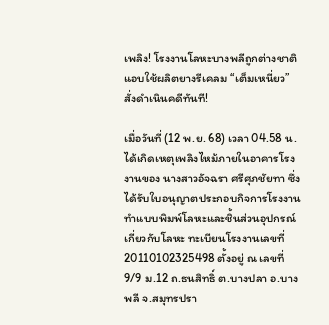เพลิง! โรงงานโลหะบางพลีถูกต่างชาติแอบใช้ผลิตยางรีเคลม “เต็มเหนี่ยว” สั่งดำเนินคดีทันที!

เมื่อวันที่ (12 พ.ย. 68) เวลา 04.58 น. ได้เกิดเหตุเพลิงไหม้ภายในอาคารโรงงานของ นางสาวอัจฉรา ศรีศุภชัยทา ซึ่งได้รับใบอนุญาตประกอบกิจการโรงงานทำแบบพิมพ์โลหะและชิ้นส่วนอุปกรณ์เกี่ยวกับโลหะ ทะเบียนโรงงานเลขที่ 20110102325498 ตั้งอยู่ ณ เลขที่ 9/9 ม.12 ถ.ธนสิทธิ์ ต.บางปลา อ.บางพลี จ.สมุทรปรา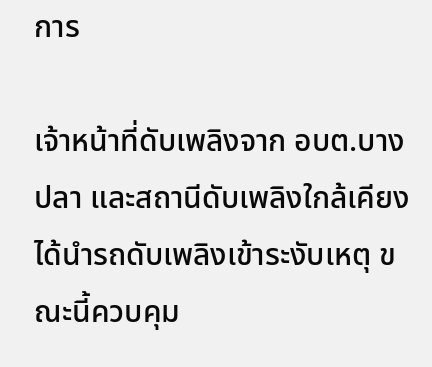การ

เจ้าหน้าที่ดับเพลิงจาก อบต.บางปลา และสถานีดับเพลิงใกล้เคียง ได้นำรถดับเพลิงเข้าระงับเหตุ ขณะนี้ควบคุม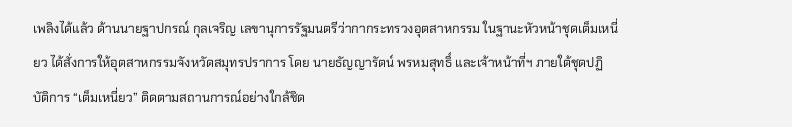เพลิงได้แล้ว ด้านนายฐาปกรณ์ กุลเจริญ เลขานุการรัฐมนตรีว่ากากระทรวงอุตสาหกรรม ในฐานะหัวหน้าชุดเต็มเหนี่ยว ได้สั่งการให้อุตสาหกรรมจังหวัดสมุทรปราการ โดย นายธัญญารัตน์ พรหมสุทธิ์ และเจ้าหน้าที่ฯ ภายใต้ชุดปฏิบัติการ “เต็มเหนี่ยว” ติดตามสถานการณ์อย่างใกล้ชิด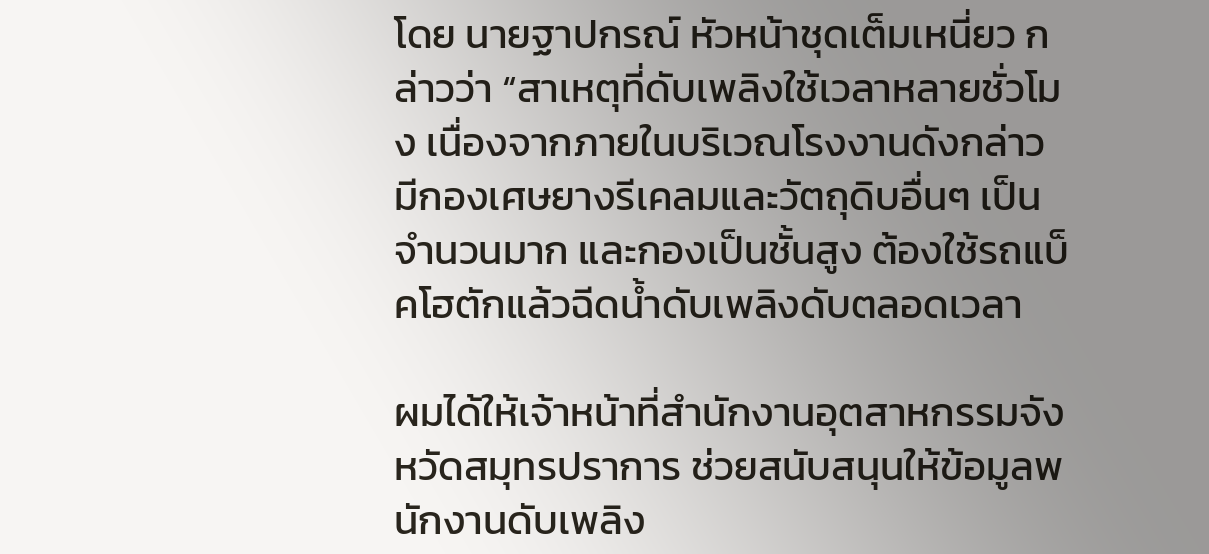โดย นายฐาปกรณ์ หัวหน้าชุดเต็มเหนี่ยว กล่าวว่า “สาเหตุที่ดับเพลิงใช้เวลาหลายชั่วโมง เนื่องจากภายในบริเวณโรงงานดังกล่าว มีกองเศษยางรีเคลมและวัตถุดิบอื่นๆ เป็นจำนวนมาก และกองเป็นชั้นสูง ต้องใช้รถแบ็คโฮตักแล้วฉีดน้ำดับเพลิงดับตลอดเวลา

ผมได้ให้เจ้าหน้าที่สำนักงานอุตสาหกรรมจังหวัดสมุทรปราการ ช่วยสนับสนุนให้ข้อมูลพนักงานดับเพลิง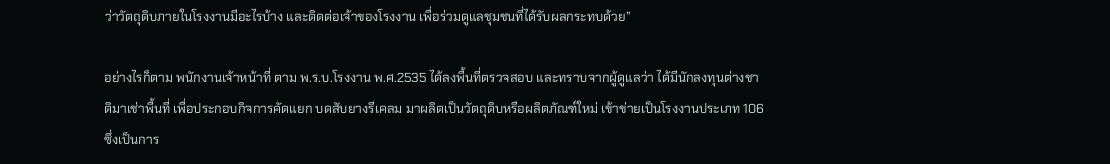ว่าวัตถุดิบภายในโรงงานมีอะไรบ้าง และติดต่อเจ้าของโรงงาน เพื่อร่วมดูแลชุมชนที่ได้รับผลกระทบด้วย”

อย่างไรก็ตาม พนักงานเจ้าหน้าที่ ตาม พ.ร.บ.โรงงาน พ.ศ.2535 ได้ลงพื้นที่ตรวจสอบ และทราบจากผู้ดูแลว่า ได้มีนักลงทุนต่างชาติมาเช่าพื้นที่ เพื่อประกอบกิจการคัดแยก บดสับยางรีเคลม มาผลิตเป็นวัตถุดิบหรือผลิตภัณฑ์ใหม่ เข้าข่ายเป็นโรงงานประเภท 106 ซึ่งเป็นการ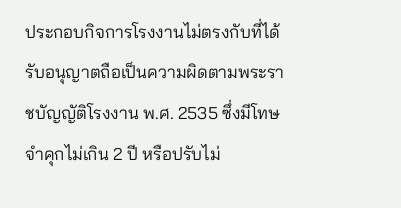ประกอบกิจการโรงงานไม่ตรงกับที่ได้รับอนุญาตถือเป็นความผิดตามพระราชบัญญัติโรงงาน พ.ศ. 2535 ซึ่งมีโทษจำคุกไม่เกิน 2 ปี หรือปรับไม่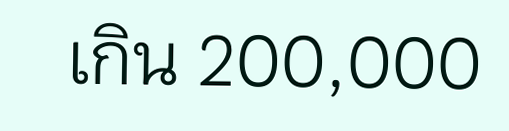เกิน 200,000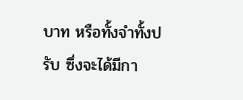บาท หรือทั้งจำทั้งปรับ ซึ่งจะได้มีกา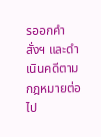รออกคำสั่งฯ และดำเนินคดีตามกฎหมายต่อไป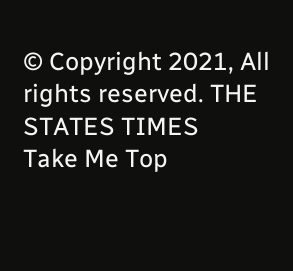© Copyright 2021, All rights reserved. THE STATES TIMES
Take Me Top